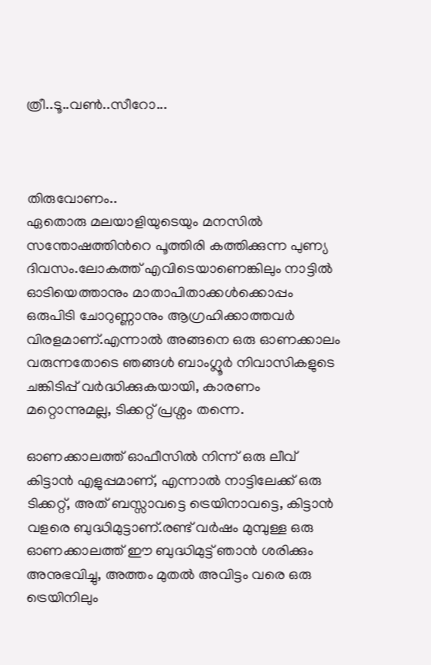ത്രീ..ടൂ..വണ്‍..സീറോ...



തിരുവോണം..
ഏതൊരു മലയാളിയുടെയും മനസില്‍ സന്തോഷത്തിന്‍റെ പൂത്തിരി കത്തിക്കുന്ന പുണ്യ ദിവസം.ലോകത്ത് എവിടെയാണെങ്കിലും നാട്ടില്‍ ഓടിയെത്താനും മാതാപിതാക്കള്‍ക്കൊപ്പം ഒരുപിടി ചോറുണ്ണാനും ആഗ്രഹിക്കാത്തവര്‍ വിരളമാണ്.എന്നാല്‍ അങ്ങനെ ഒരു ഓണക്കാലം വരുന്നതോടെ ഞങ്ങള്‍ ബാംഗ്ലൂര്‍ നിവാസികളുടെ ചങ്കിടിപ്പ് വര്‍ദ്ധിക്കുകയായി, കാരണം മറ്റൊന്നുമല്ല, ടിക്കറ്റ് പ്രശ്നം തന്നെ.

ഓണക്കാലത്ത് ഓഫീസില്‍ നിന്ന് ഒരു ലീവ് കിട്ടാന്‍ എളുപ്പമാണ്, എന്നാല്‍ നാട്ടിലേക്ക് ഒരു ടിക്കറ്റ്, അത് ബസ്സാവട്ടെ ട്രെയിനാവട്ടെ, കിട്ടാന്‍ വളരെ ബുദ്ധിമുട്ടാണ്.രണ്ട് വര്‍ഷം മുമ്പുള്ള ഒരു ഓണക്കാലത്ത് ഈ ബുദ്ധിമുട്ട് ഞാന്‍ ശരിക്കും അനുഭവിച്ചു, അത്തം മുതല്‍ അവിട്ടം വരെ ഒരു ട്രെയിനിലും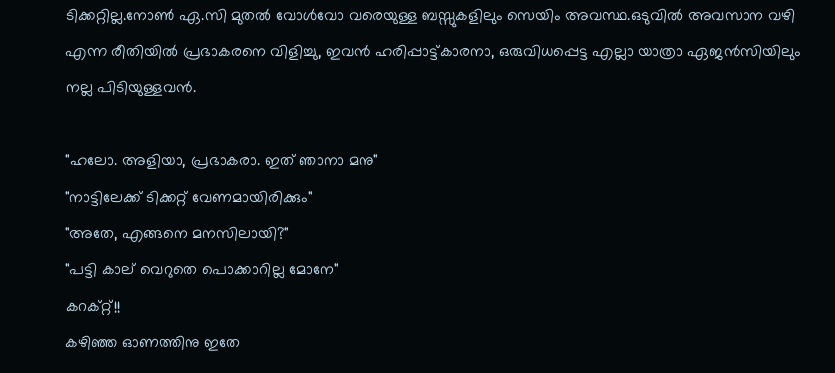ടിക്കറ്റില്ല.നോണ്‍ ഏ.സി മുതല്‍ വോള്‍വോ വരെയുള്ള ബസ്സുകളിലും സെയിം അവസ്ഥ.ഒടുവില്‍ അവസാന വഴി എന്ന രീതിയില്‍ പ്രഭാകരനെ വിളിച്ചു, ഇവന്‍ ഹരിപ്പാട്ട്‌കാരനാ, ഒരുവിധപ്പെട്ട എല്ലാ യാത്രാ ഏജന്‍സിയിലും നല്ല പിടിയുള്ളവന്‍.

"ഹലോ. അളിയാ, പ്രഭാകരാ. ഇത് ഞാനാ മനു"
"നാട്ടിലേക്ക് ടിക്കറ്റ് വേണമായിരിക്കും"
"അതേ, എങ്ങനെ മനസിലായി?"
"പട്ടി കാല്‌ വെറുതെ പൊക്കാറില്ല മോനേ"
കറക്റ്റ്!!
കഴിഞ്ഞ ഓണത്തിനു ഇതേ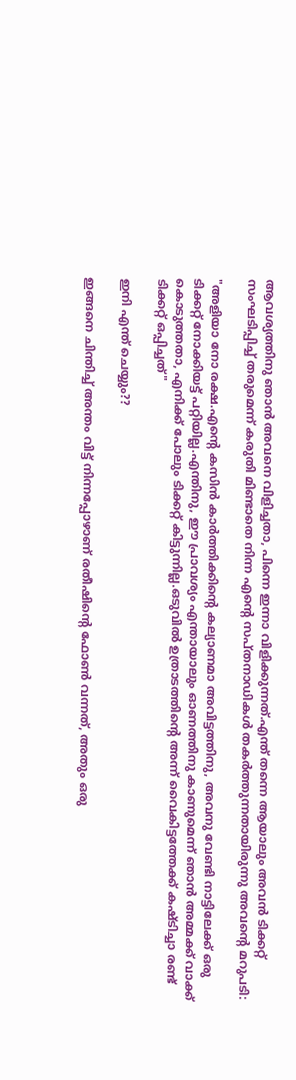ആവശ്യത്തിനു ഞാന്‍ അവനെ വിളിച്ചതാ, പിന്നെ ഇന്നാ വിളിക്കുന്നത്.എന്ത് തന്നെ ആയാലും അവന്‍ ടിക്കറ്റ് സംഘടിപ്പിച്ച് തരുമെന്ന് കരുതി മിണ്ടാതെ നിന്ന എന്‍റെ സപ്തനാഡികള്‍ തകര്‍ത്തുന്നതായിരുന്നു അവന്‍റെ മറുപടി:

"അളിയാ നോ രക്ഷ.എന്‍റെ കസിന്‍ കാര്‍ത്തിക്കിന്‍റെ കല്യാണമാ അവിട്ടത്തിനു, അവനു വേണ്ടി നാട്ടിലേക്ക് ഒരു ടിക്കറ്റ് നോക്കിയട്ട് പറ്റിയില്ല.എന്തിനു, ഈ പ്രാവശ്യം എന്തായാലും ഓണത്തിനു കാണുമെന്ന് ഞാന്‍ അമ്മക്ക് വാക്ക് കൊടുത്തതാ, എനിക്ക് പോലും ടിക്കറ്റ് കിട്ടുന്നില്ല.ഒടുവില്‍ ഉത്രാടത്തിന്‍റെ അന്ന് വൈകിട്ടത്തേക്ക് കഷ്ടിച്ചാ രണ്ട് ടിക്കറ്റ് ഒപ്പിച്ചത്"

ഇനി എന്ത് ചെയ്യും??

ഇങ്ങനെ ചിന്തിച്ച് അന്തം വിട്ട് നിന്നപ്പോഴാണ്‌ രതീഷിന്‍റെ ഫോണ്‍ വന്നത്, അതും ഒരു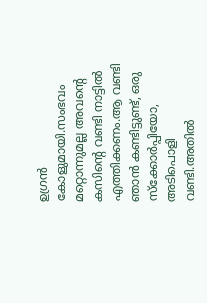ഉഗ്രന്‍ കോളുമായി.സംഭവം മറ്റൊന്നുമല്ല അവന്‍റെ കസിന്‍റെ വണ്ടി നാട്ടില്‍ എത്തിക്കണം.ആ വണ്ടി ഞാന്‍ കണ്ടിട്ടുണ്ട്, ഒരു സ്ക്കോര്‍പ്പിയോ, അടിപൊളി വണ്ടി.അതില്‍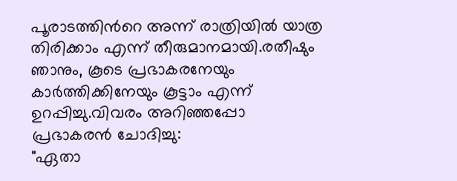പൂരാടത്തിന്‍റെ അന്ന് രാത്രിയില്‍ യാത്ര തിരിക്കാം എന്ന് തീരുമാനമായി.രതീഷും ഞാനും, കൂടെ പ്രഭാകരനേയും കാര്‍ത്തിക്കിനേയും കൂട്ടാം എന്ന് ഉറപ്പിച്ചു.വിവരം അറിഞ്ഞപ്പോ പ്രഭാകരന്‍ ചോദിച്ചു:
"ഏതാ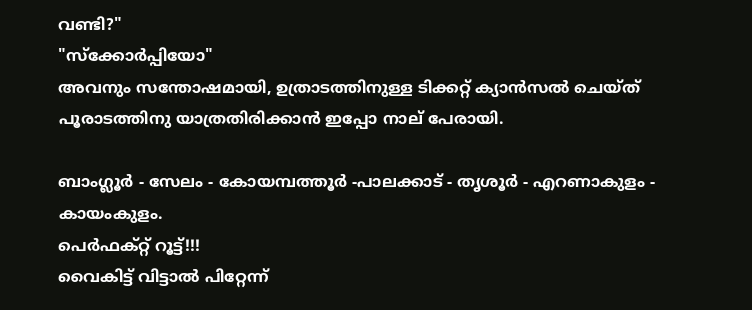വണ്ടി?"
"സ്ക്കോര്‍പ്പിയോ"
അവനും സന്തോഷമായി, ഉത്രാടത്തിനുള്ള ടിക്കറ്റ് ക്യാന്‍സല്‍ ചെയ്ത് പൂരാടത്തിനു യാത്രതിരിക്കാന്‍ ഇപ്പോ നാല്‌ പേരായി.

ബാംഗ്ലൂര്‍ - സേലം - കോയമ്പത്തൂര്‍ -പാലക്കാട് - തൃശൂര്‍ - എറണാകുളം - കായംകുളം.
പെര്‍ഫക്റ്റ് റൂട്ട്!!!
വൈകിട്ട് വിട്ടാല്‍ പിറ്റേന്ന്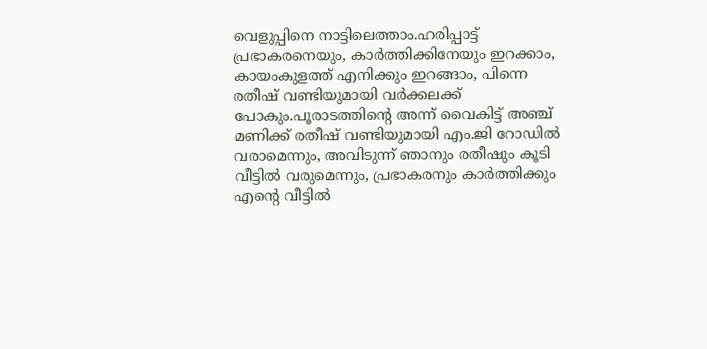വെളുപ്പിനെ നാട്ടിലെത്താം.ഹരിപ്പാട്ട് പ്രഭാകരനെയും, കാര്‍ത്തിക്കിനേയും ഇറക്കാം, കായംകുളത്ത് എനിക്കും ഇറങ്ങാം, പിന്നെ രതീഷ് വണ്ടിയുമായി വര്‍ക്കലക്ക് പോകും.പൂരാടത്തിന്‍റെ അന്ന് വൈകിട്ട് അഞ്ച് മണിക്ക് രതീഷ് വണ്ടിയുമായി എം.ജി റോഡില്‍ വരാമെന്നും, അവിടുന്ന് ഞാനും രതീഷും കൂടി വീട്ടില്‍ വരുമെന്നും, പ്രഭാകരനും കാര്‍ത്തിക്കും എന്‍റെ വീട്ടില്‍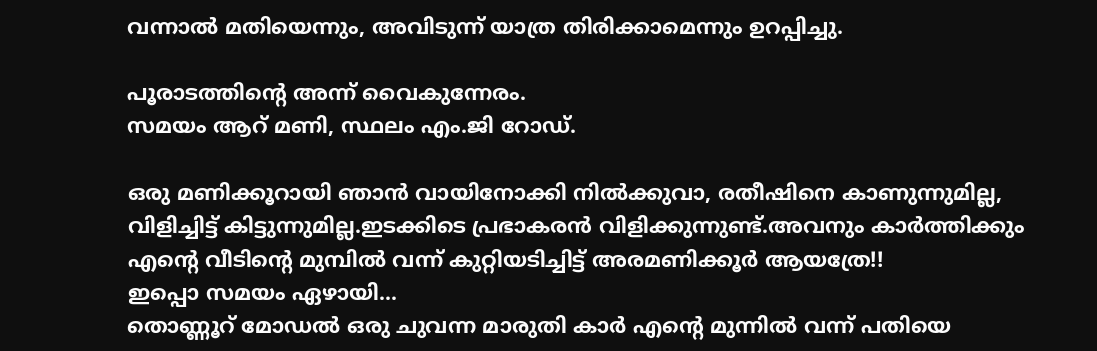വന്നാല്‍ മതിയെന്നും, അവിടുന്ന് യാത്ര തിരിക്കാമെന്നും ഉറപ്പിച്ചു.

പൂരാടത്തിന്‍റെ അന്ന് വൈകുന്നേരം.
സമയം ആറ്‌ മണി, സ്ഥലം എം.ജി റോഡ്.

ഒരു മണിക്കൂറായി ഞാന്‍ വായിനോക്കി നില്‍ക്കുവാ, രതീഷിനെ കാണുന്നുമില്ല, വിളിച്ചിട്ട് കിട്ടുന്നുമില്ല.ഇടക്കിടെ പ്രഭാകരന്‍ വിളിക്കുന്നുണ്ട്.അവനും കാര്‍ത്തിക്കും എന്‍റെ വീടിന്‍റെ മുമ്പില്‍ വന്ന് കുറ്റിയടിച്ചിട്ട് അരമണിക്കൂര്‍ ആയത്രേ!!
ഇപ്പൊ സമയം ഏഴായി...
തൊണ്ണൂറ്‌ മോഡല്‍ ഒരു ചുവന്ന മാരുതി കാര്‍ എന്‍റെ മുന്നില്‍ വന്ന് പതിയെ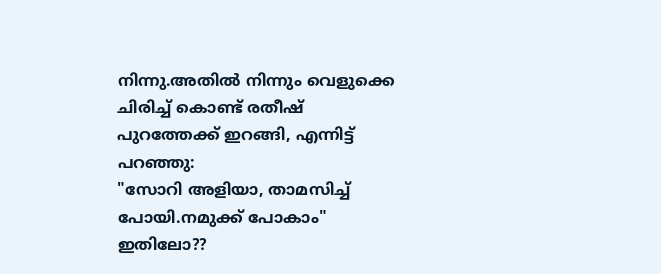നിന്നു.അതില്‍ നിന്നും വെളുക്കെ ചിരിച്ച് കൊണ്ട് രതീഷ് പുറത്തേക്ക് ഇറങ്ങി, എന്നിട്ട് പറഞ്ഞു:
"സോറി അളിയാ, താമസിച്ച് പോയി.നമുക്ക് പോകാം"
ഇതിലോ??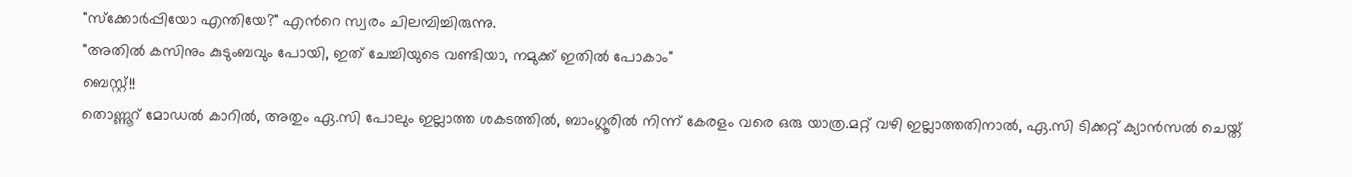"സ്ക്കോര്‍പ്പിയോ എന്തിയേ?" എന്‍റെ സ്വരം ചിലമ്പിച്ചിരുന്നു.
"അതില്‍ കസിനും കുടുംബവും പോയി, ഇത് ചേച്ചിയുടെ വണ്ടിയാ, നമുക്ക് ഇതില്‍ പോകാം"
ബെസ്റ്റ്!!
തൊണ്ണൂറ്‌ മോഡല്‍ കാറില്‍, അതും ഏ.സി പോലും ഇല്ലാത്ത ശകടത്തില്‍, ബാംഗ്ലൂരില്‍ നിന്ന് കേരളം വരെ ഒരു യാത്ര.മറ്റ് വഴി ഇല്ലാത്തതിനാല്‍, ഏ.സി ടിക്കറ്റ് ക്യാന്‍സല്‍ ചെയ്ത്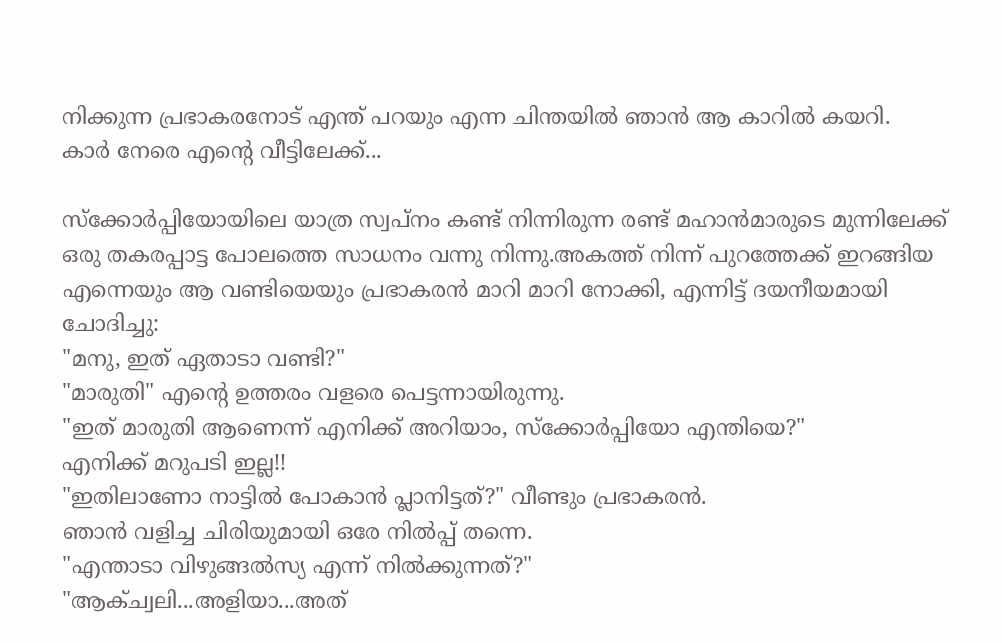നിക്കുന്ന പ്രഭാകരനോട് എന്ത് പറയും എന്ന ചിന്തയില്‍ ഞാന്‍ ആ കാറില്‍ കയറി.
കാര്‍ നേരെ എന്‍റെ വീട്ടിലേക്ക്...

സ്ക്കോര്‍പ്പിയോയിലെ യാത്ര സ്വപ്നം കണ്ട് നിന്നിരുന്ന രണ്ട് മഹാന്‍മാരുടെ മുന്നിലേക്ക് ഒരു തകരപ്പാട്ട പോലത്തെ സാധനം വന്നു നിന്നു.അകത്ത് നിന്ന് പുറത്തേക്ക് ഇറങ്ങിയ എന്നെയും ആ വണ്ടിയെയും പ്രഭാകരന്‍ മാറി മാറി നോക്കി, എന്നിട്ട് ദയനീയമായി ചോദിച്ചു:
"മനു, ഇത് ഏതാടാ വണ്ടി?"
"മാരുതി" എന്‍റെ ഉത്തരം വളരെ പെട്ടന്നായിരുന്നു.
"ഇത് മാരുതി ആണെന്ന് എനിക്ക് അറിയാം, സ്ക്കോര്‍പ്പിയോ എന്തിയെ?"
എനിക്ക് മറുപടി ഇല്ല!!
"ഇതിലാണോ നാട്ടില്‍ പോകാന്‍ പ്ലാനിട്ടത്?" വീണ്ടും പ്രഭാകരന്‍.
ഞാന്‍ വളിച്ച ചിരിയുമായി ഒരേ നില്‍പ്പ് തന്നെ.
"എന്താടാ വിഴുങ്ങല്‍സ്യ എന്ന് നില്‍ക്കുന്നത്?"
"ആക്ച്വലി...അളിയാ...അത്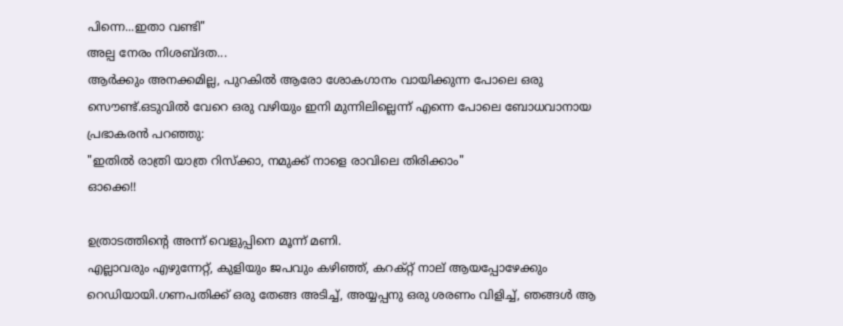പിന്നെ...ഇതാ വണ്ടി"
അല്പ നേരം നിശബ്ദത...
ആര്‍ക്കും അനക്കമില്ല, പുറകില്‍ ആരോ ശോകഗാനം വായിക്കുന്ന പോലെ ഒരു സൌണ്ട്.ഒടുവില്‍ വേറെ ഒരു വഴിയും ഇനി മുന്നിലില്ലെന്ന് എന്നെ പോലെ ബോധവാനായ പ്രഭാകരന്‍ പറഞ്ഞു:
"ഇതില്‍ രാത്രി യാത്ര റിസ്ക്കാ, നമുക്ക് നാളെ രാവിലെ തിരിക്കാം"
ഓക്കെ!!

ഉത്രാടത്തിന്‍റെ അന്ന് വെളുപ്പിനെ മൂന്ന് മണി.
എല്ലാവരും എഴുന്നേറ്റ്, കുളിയും ജപവും കഴിഞ്ഞ്, കറക്റ്റ് നാല്‌ ആയപ്പോഴേക്കും റെഡിയായി.ഗണപതിക്ക് ഒരു തേങ്ങ അടിച്ച്, അയ്യപ്പനു ഒരു ശരണം വിളിച്ച്, ഞങ്ങള്‍ ആ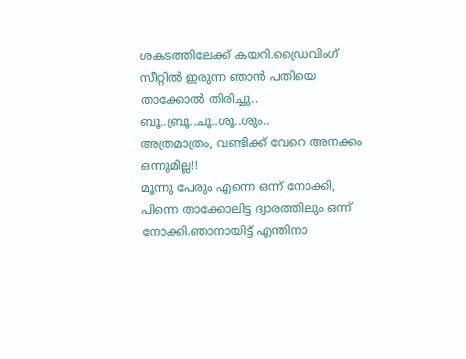ശകടത്തിലേക്ക് കയറി.ഡ്രൈവിംഗ് സീറ്റില്‍ ഇരുന്ന ഞാന്‍ പതിയെ താക്കോല്‍ തിരിച്ചു..
ബൂ..ബ്രൂ..ചൂ..ശൂ..ശും..
അത്രമാത്രം, വണ്ടിക്ക് വേറെ അനക്കം ഒന്നുമില്ല!!
മൂന്നു പേരും എന്നെ ഒന്ന് നോക്കി, പിന്നെ താക്കോലിട്ട ദ്വാരത്തിലും ഒന്ന് നോക്കി.ഞാനായിട്ട് എന്തിനാ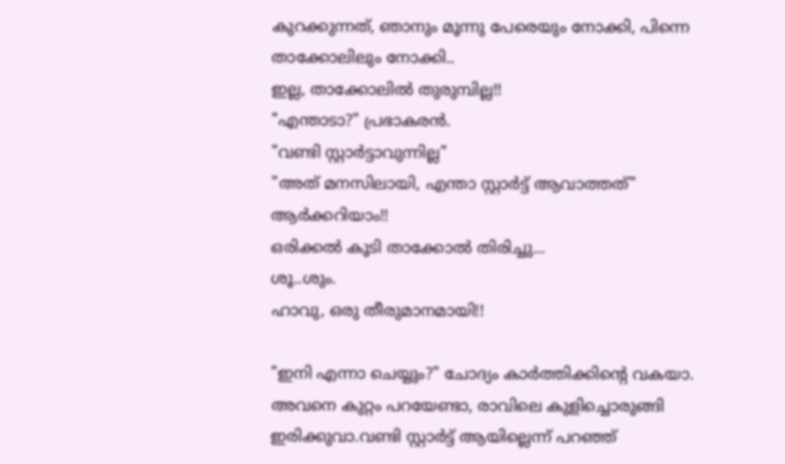കുറക്കുന്നത്, ഞാനും മൂന്നു പേരെയും നോക്കി, പിന്നെ താക്കോലിലും നോക്കി..
ഇല്ല, താക്കോലില്‍ തുരുമ്പില്ല!!
"എന്താടാ?" പ്രഭാകരന്‍.
"വണ്ടി സ്റ്റാര്‍ട്ടാവുന്നില്ല"
"അത് മനസിലായി, എന്താ സ്റ്റാര്‍ട്ട് ആവാത്തത്"
ആര്‍ക്കറിയാം!!
ഒരിക്കല്‍ കൂടി താക്കോല്‍ തിരിച്ചു...
ശൂ..ശും.
ഹാവു, ഒരു തീരുമാനമായി!!

"ഇനി എന്നാ ചെയ്യും?" ചോദ്യം കാര്‍ത്തിക്കിന്‍റെ വകയാ.
അവനെ കുറ്റം പറയേണ്ടാ, രാവിലെ കുളിച്ചൊരുങ്ങി ഇരിക്കുവാ.വണ്ടി സ്റ്റാര്‍ട്ട് ആയില്ലെന്ന് പറഞ്ഞ്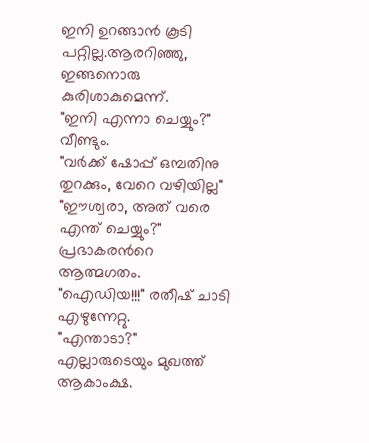ഇനി ഉറങ്ങാന്‍ കൂടി പറ്റില്ല.ആരറിഞ്ഞു, ഇങ്ങനൊരു കുരിശാകുമെന്ന്.
"ഇനി എന്നാ ചെയ്യും?" വീണ്ടും.
"വര്‍ക്ക് ഷോപ്പ് ഒമ്പതിനു തുറക്കും, വേറെ വഴിയില്ല"
"ഈശ്വരാ, അത് വരെ എന്ത് ചെയ്യും?" പ്രഭാകരന്‍റെ ആത്മഗതം.
"ഐഡിയ!!!" രതീഷ് ചാടി എഴുന്നേറ്റു.
"എന്താടാ?" എല്ലാരുടെയും മുഖത്ത് ആകാംക്ഷ.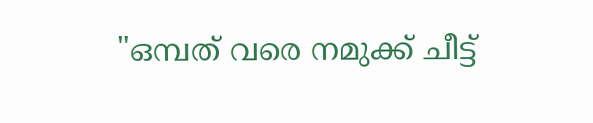"ഒമ്പത് വരെ നമുക്ക് ചീട്ട്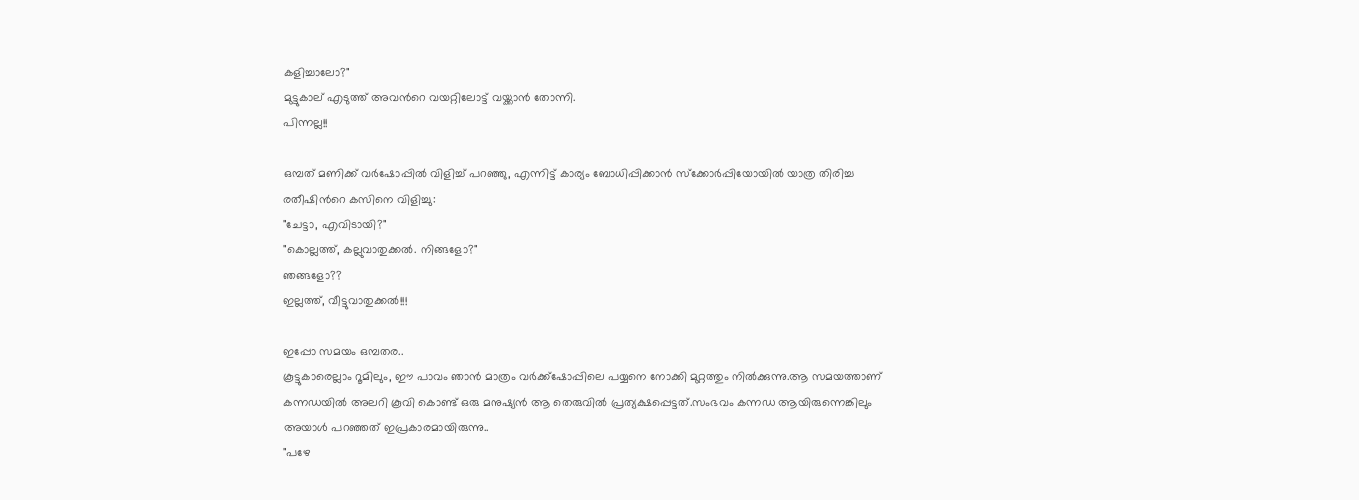കളിച്ചാലോ?"
മുട്ടുകാല്‌ എടുത്ത് അവന്‍റെ വയറ്റിലോട്ട് വയ്ക്കാന്‍ തോന്നി.
പിന്നല്ല!!

ഒമ്പത് മണിക്ക് വര്‍ഷോപ്പില്‍ വിളിച്ച് പറഞ്ഞു, എന്നിട്ട് കാര്യം ബോധിപ്പിക്കാന്‍ സ്ക്കോര്‍പ്പിയോയില്‍ യാത്ര തിരിച്ച രതീഷിന്‍റെ കസിനെ വിളിച്ചു:
"ചേട്ടാ, എവിടായി?"
"കൊല്ലത്ത്, കല്ലുവാതുക്കല്‍. നിങ്ങളോ?"
ഞങ്ങളോ??
ഇല്ലത്ത്, വീട്ടുവാതുക്കല്‍!!!

ഇപ്പോ സമയം ഒമ്പതര..
കൂട്ടുകാരെല്ലാം റൂമിലും, ഈ പാവം ഞാന്‍ മാത്രം വര്‍ക്ക്‌ഷോപ്പിലെ പയ്യനെ നോക്കി മുറ്റത്തും നില്‍ക്കുന്നു.ആ സമയത്താണ്‌ കന്നഡയില്‍ അലറി കൂവി കൊണ്ട് ഒരു മനുഷ്യന്‍ ആ തെരുവില്‍ പ്രത്യക്ഷപ്പെട്ടത്.സംഭവം കന്നഡ ആയിരുന്നെങ്കിലും അയാള്‍ പറഞ്ഞത് ഇപ്രകാരമായിരുന്നു..
"പഴേ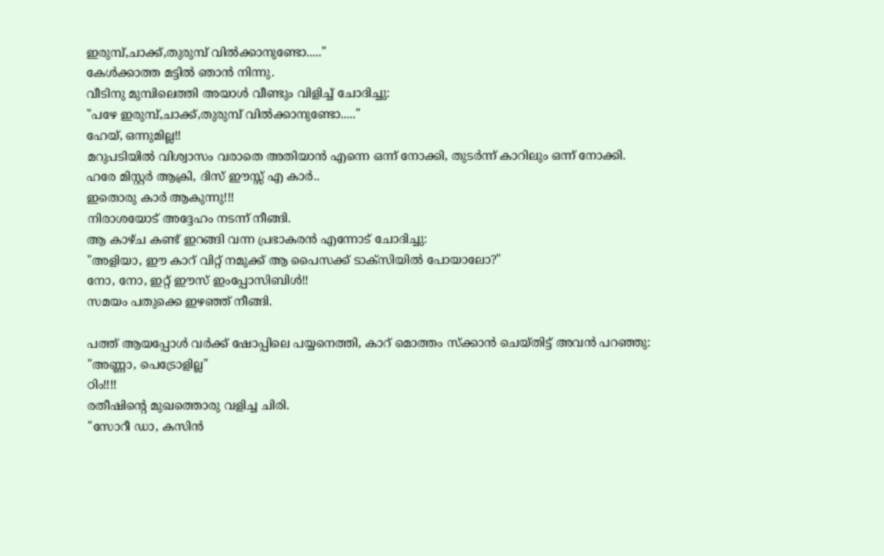ഇരുമ്പ്,ചാക്ക്,തുരുമ്പ് വില്‍ക്കാനുണ്ടോ....."
കേള്‍ക്കാത്ത മട്ടില്‍ ഞാന്‍ നിന്നു.
വീടിനു മുമ്പിലെത്തി അയാള്‍ വീണ്ടും വിളിച്ച് ചോദിച്ചു:
"പഴേ ഇരുമ്പ്,ചാക്ക്,തുരുമ്പ് വില്‍ക്കാനുണ്ടോ....."
ഹേയ്, ഒന്നുമില്ല!!
മറുപടിയില്‍ വിശ്വാസം വരാതെ അതിയാന്‍ എന്നെ ഒന്ന് നോക്കി, തുടര്‍ന്ന് കാറിലും ഒന്ന് നോക്കി.
ഹരേ മിസ്റ്റര്‍ ആക്രി, ദിസ് ഈസ്സ് എ കാര്‍..
ഇതൊരു കാര്‍ ആകുന്നു!!!
നിരാശയോട് അദ്ദേഹം നടന്ന് നീങ്ങി.
ആ കാഴ്ച കണ്ട് ഇറങ്ങി വന്ന പ്രഭാകരന്‍ എന്നോട് ചോദിച്ചു:
"അളിയാ, ഈ കാറ്‌ വിറ്റ് നമുക്ക് ആ പൈസക്ക് ടാക്സിയില്‍ പോയാലോ?"
നോ, നോ, ഇറ്റ് ഈസ് ഇംപ്പോസിബിള്‍!!
സമയം പതുക്കെ ഇഴഞ്ഞ് നീങ്ങി.

പത്ത് ആയപ്പോള്‍ വര്‍ക്ക് ഷോപ്പിലെ പയ്യനെത്തി, കാറ്‌ മൊത്തം സ്ക്കാന്‍ ചെയ്തിട്ട് അവന്‍ പറഞ്ഞു:
"അണ്ണാ, പെട്രോളില്ല"
ഠിം!!!!
രതീഷിന്‍റെ മുഖത്തൊരു വളിച്ച ചിരി.
"സോറീ ഡാ, കസിന്‍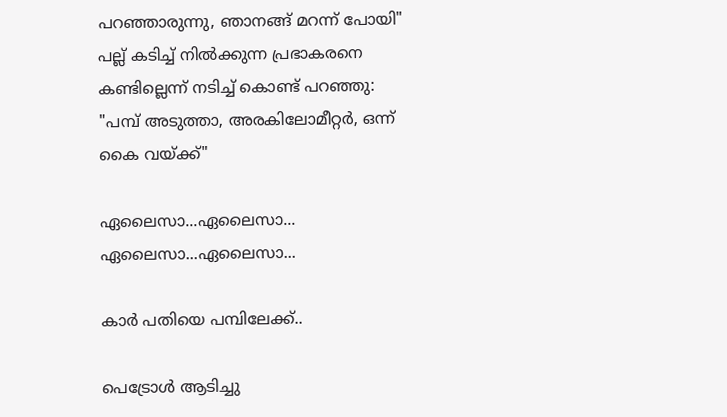പറഞ്ഞാരുന്നു, ഞാനങ്ങ് മറന്ന് പോയി"
പല്ല്‌ കടിച്ച് നില്‍ക്കുന്ന പ്രഭാകരനെ കണ്ടില്ലെന്ന് നടിച്ച് കൊണ്ട് പറഞ്ഞു:
"പമ്പ് അടുത്താ, അരകിലോമീറ്റര്‍, ഒന്ന് കൈ വയ്ക്ക്"

ഏലൈസാ...ഏലൈസാ...
ഏലൈസാ...ഏലൈസാ...

കാര്‍ പതിയെ പമ്പിലേക്ക്..

പെട്രോള്‍ ആടിച്ചു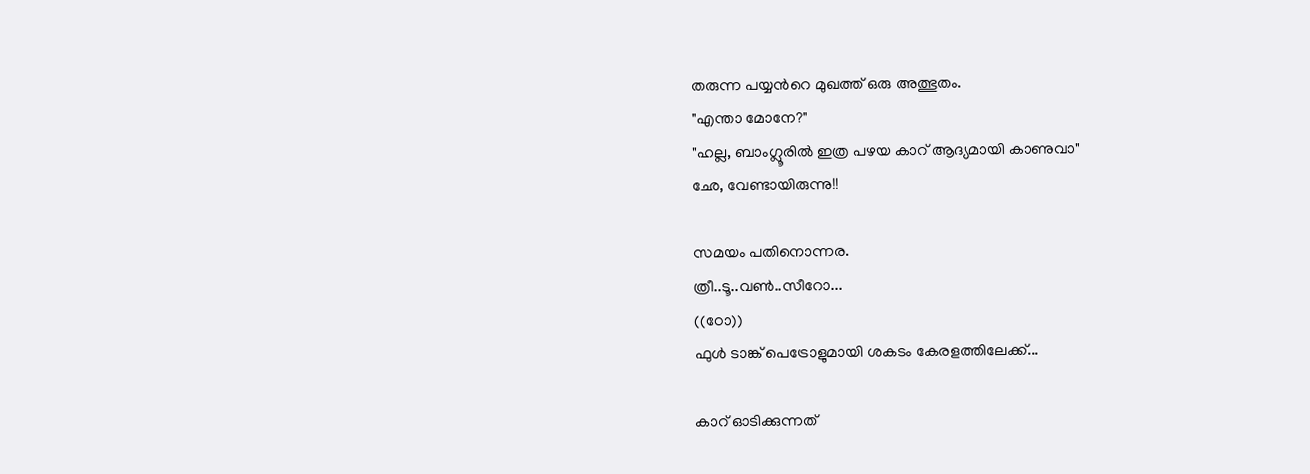തരുന്ന പയ്യന്‍റെ മുഖത്ത് ഒരു അത്ഭുതം.
"എന്താ മോനേ?"
"ഹല്ല, ബാംഗ്ലൂരില്‍ ഇത്ര പഴയ കാറ്‌ ആദ്യമായി കാണുവാ"
ഛേ, വേണ്ടായിരുന്നു!!

സമയം പതിനൊന്നര.
ത്രീ..ടൂ..വണ്‍..സീറോ...
((ഠോ))
ഫുള്‍ ടാങ്ക് പെട്രോളുമായി ശകടം കേരളത്തിലേക്ക്...

കാറ്‌ ഓടിക്കുന്നത്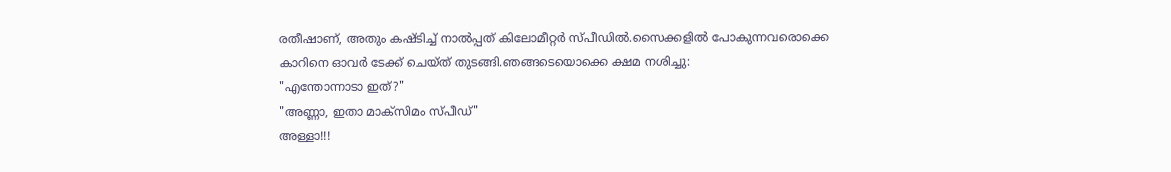രതീഷാണ്, അതും കഷ്ടിച്ച് നാല്‍പ്പത് കിലോമീറ്റര്‍ സ്പീഡില്‍.സൈക്കളില്‍ പോകുന്നവരൊക്കെ കാറിനെ ഓവര്‍ ടേക്ക് ചെയ്ത് തുടങ്ങി.ഞങ്ങടെയൊക്കെ ക്ഷമ നശിച്ചു:
"എന്തോന്നാടാ ഇത്?"
"അണ്ണാ, ഇതാ മാക്സിമം സ്പീഡ്"
അള്ളാ!!!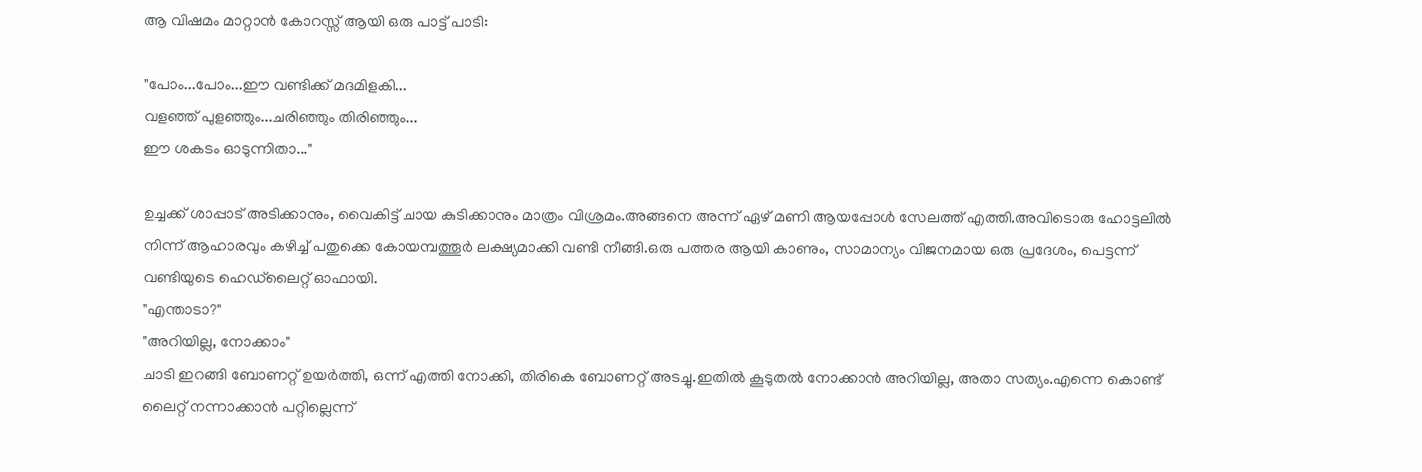ആ വിഷമം മാറ്റാന്‍ കോറസ്സ് ആയി ഒരു പാട്ട് പാടി:

"പോം...പോം...ഈ വണ്ടിക്ക് മദമിളകി...
വളഞ്ഞ് പുളഞ്ഞും...ചരിഞ്ഞും തിരിഞ്ഞും...
ഈ ശകടം ഓടുന്നിതാ..."

ഉച്ചക്ക് ശാപ്പാട് അടിക്കാനും, വൈകിട്ട് ചായ കുടിക്കാനും മാത്രം വിശ്രമം.അങ്ങനെ അന്ന് ഏഴ് മണി ആയപ്പോള്‍ സേലത്ത് എത്തി.അവിടൊരു ഹോട്ടലില്‍ നിന്ന് ആഹാരവും കഴിച്ച് പതുക്കെ കോയമ്പത്തൂര്‍ ലക്ഷ്യമാക്കി വണ്ടി നീങ്ങി.ഒരു പത്തര ആയി കാണും, സാമാന്യം വിജനമായ ഒരു പ്രദേശം, പെട്ടന്ന് വണ്ടിയുടെ ഹെഡ്‌ലൈറ്റ് ഓഫായി.
"എന്താടാ?"
"അറിയില്ല, നോക്കാം"
ചാടി ഇറങ്ങി ബോണറ്റ് ഉയര്‍ത്തി, ഒന്ന് എത്തി നോക്കി, തിരികെ ബോണറ്റ് അടച്ചു.ഇതില്‍ കൂടുതല്‍ നോക്കാന്‍ അറിയില്ല, അതാ സത്യം.എന്നെ കൊണ്ട് ലൈറ്റ് നന്നാക്കാന്‍ പറ്റില്ലെന്ന്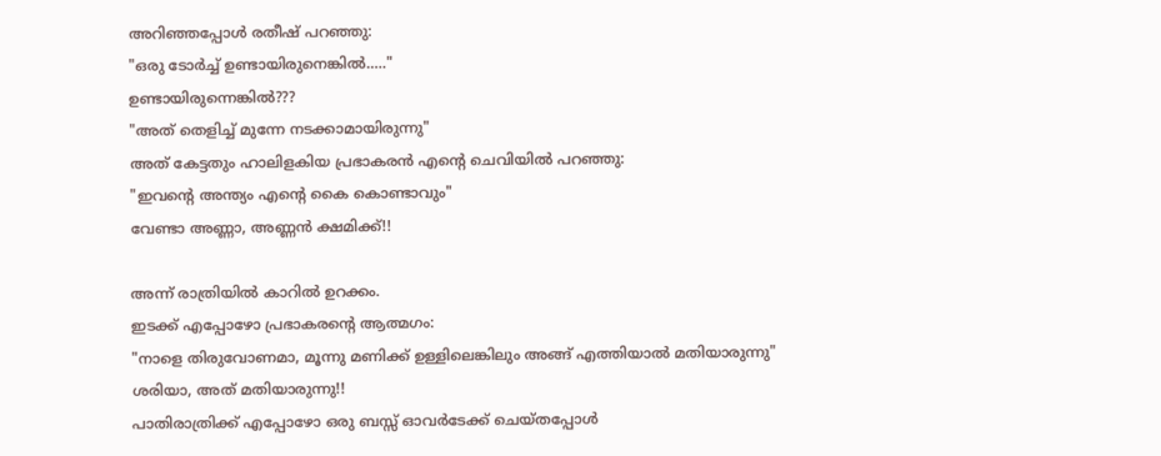അറിഞ്ഞപ്പോള്‍ രതീഷ് പറഞ്ഞു:
"ഒരു ടോര്‍ച്ച് ഉണ്ടായിരുനെങ്കില്‍....."
ഉണ്ടായിരുന്നെങ്കില്‍???
"അത് തെളിച്ച് മുന്നേ നടക്കാമായിരുന്നു"
അത് കേട്ടതും ഹാലിളകിയ പ്രഭാകരന്‍ എന്‍റെ ചെവിയില്‍ പറഞ്ഞു:
"ഇവന്‍റെ അന്ത്യം എന്‍റെ കൈ കൊണ്ടാവും"
വേണ്ടാ അണ്ണാ, അണ്ണന്‍ ക്ഷമിക്ക്!!

അന്ന് രാത്രിയില്‍ കാറില്‍ ഉറക്കം.
ഇടക്ക് എപ്പോഴോ പ്രഭാകരന്‍റെ ആത്മഗം:
"നാളെ തിരുവോണമാ, മൂന്നു മണിക്ക് ഉള്ളിലെങ്കിലും അങ്ങ് എത്തിയാല്‍ മതിയാരുന്നു"
ശരിയാ, അത് മതിയാരുന്നു!!
പാതിരാത്രിക്ക് എപ്പോഴോ ഒരു ബസ്സ് ഓവര്‍ടേക്ക് ചെയ്തപ്പോള്‍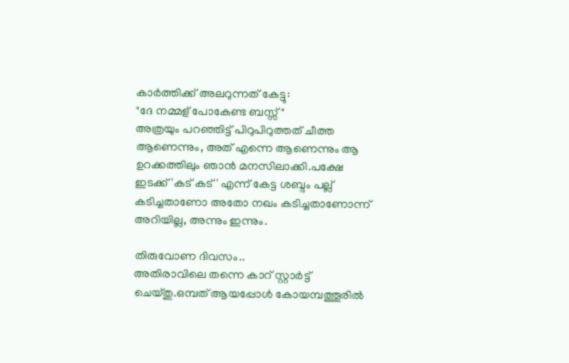കാര്‍ത്തിക്ക് അലറുന്നത് കേട്ടു:
"ദേ നമ്മള്‌ പോകേണ്ട ബസ്സ്"
അത്രയും പറഞ്ഞിട്ട് പിറുപിറുത്തത് ചീത്ത ആണെന്നും, അത് എന്നെ ആണെന്നും ആ ഉറക്കത്തിലും ഞാന്‍ മനസിലാക്കി.പക്ഷേ ഇടക്ക് 'കട് കട്' എന്ന് കേട്ട ശബ്ദം പല്ല്‌ കടിച്ചതാണോ അതോ നഖം കടിച്ചതാണോന്ന് അറിയില്ല, അന്നും ഇന്നും.

തിരുവോണ ദിവസം..
അതിരാവിലെ തന്നെ കാറ്‌ സ്റ്റാര്‍ട്ട് ചെയ്തു.ഒമ്പത് ആയപ്പോള്‍ കോയമ്പത്തൂരില്‍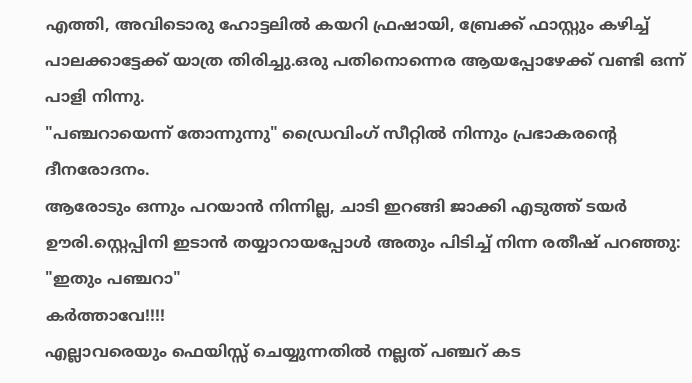എത്തി, അവിടൊരു ഹോട്ടലില്‍ കയറി ഫ്രഷായി, ബ്രേക്ക് ഫാസ്റ്റും കഴിച്ച് പാലക്കാട്ടേക്ക് യാത്ര തിരിച്ചു.ഒരു പതിനൊന്നെര ആയപ്പോഴേക്ക് വണ്ടി ഒന്ന് പാളി നിന്നു.
"പഞ്ചറായെന്ന് തോന്നുന്നു" ഡ്രൈവിംഗ് സീറ്റില്‍ നിന്നും പ്രഭാകരന്‍റെ ദീനരോദനം.
ആരോടും ഒന്നും പറയാന്‍ നിന്നില്ല, ചാടി ഇറങ്ങി ജാക്കി എടുത്ത് ടയര്‍ ഊരി.സ്റ്റെപ്പിനി ഇടാന്‍ തയ്യാറായപ്പോള്‍ അതും പിടിച്ച് നിന്ന രതീഷ് പറഞ്ഞു:
"ഇതും പഞ്ചറാ"
കര്‍ത്താവേ!!!!
എല്ലാവരെയും ഫെയിസ്സ് ചെയ്യുന്നതില്‍ നല്ലത് പഞ്ചറ്‌ കട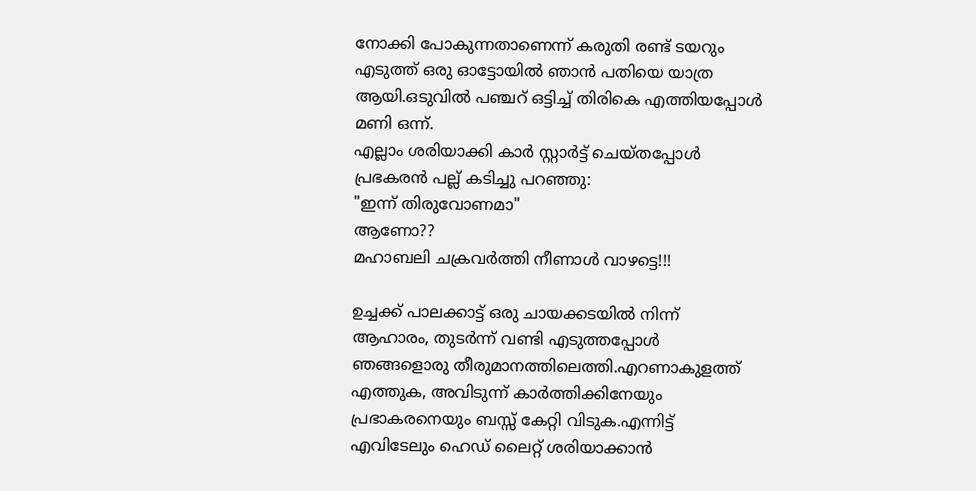നോക്കി പോകുന്നതാണെന്ന് കരുതി രണ്ട് ടയറും എടുത്ത് ഒരു ഓട്ടോയില്‍ ഞാന്‍ പതിയെ യാത്ര ആയി.ഒടുവില്‍ പഞ്ചറ്‌ ഒട്ടിച്ച് തിരികെ എത്തിയപ്പോള്‍ മണി ഒന്ന്.
എല്ലാം ശരിയാക്കി കാര്‍ സ്റ്റാര്‍ട്ട് ചെയ്തപ്പോള്‍ പ്രഭകരന്‍ പല്ല്‌ കടിച്ചു പറഞ്ഞു:
"ഇന്ന് തിരുവോണമാ"
ആണോ??
മഹാബലി ചക്രവര്‍ത്തി നീണാള്‍ വാഴട്ടെ!!!

ഉച്ചക്ക് പാലക്കാട്ട് ഒരു ചായക്കടയില്‍ നിന്ന് ആഹാരം, തുടര്‍ന്ന് വണ്ടി എടുത്തപ്പോള്‍ ഞങ്ങളൊരു തീരുമാനത്തിലെത്തി.എറണാകുളത്ത് എത്തുക, അവിടുന്ന് കാര്‍ത്തിക്കിനേയും പ്രഭാകരനെയും ബസ്സ് കേറ്റി വിടുക.എന്നിട്ട് എവിടേലും ഹെഡ് ലൈറ്റ് ശരിയാക്കാന്‍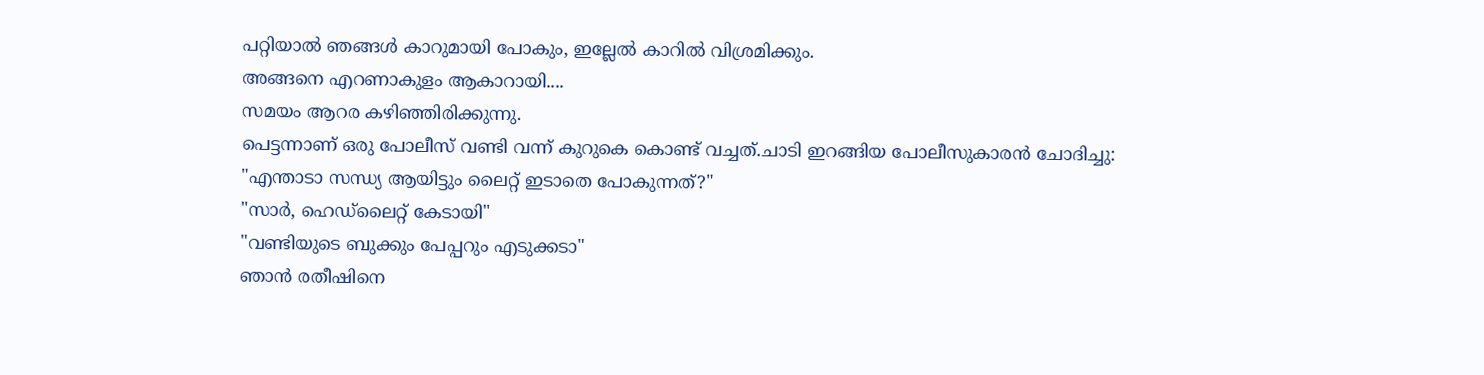പറ്റിയാല്‍ ഞങ്ങള്‍ കാറുമായി പോകും, ഇല്ലേല്‍ കാറില്‍ വിശ്രമിക്കും.
അങ്ങനെ എറണാകുളം ആകാറായി....
സമയം ആറര കഴിഞ്ഞിരിക്കുന്നു.
പെട്ടന്നാണ്‌ ഒരു പോലീസ് വണ്ടി വന്ന് കുറുകെ കൊണ്ട് വച്ചത്.ചാടി ഇറങ്ങിയ പോലീസുകാരന്‍ ചോദിച്ചു:
"എന്താടാ സന്ധ്യ ആയിട്ടും ലൈറ്റ് ഇടാതെ പോകുന്നത്?"
"സാര്‍, ഹെഡ്‌ലൈറ്റ് കേടായി"
"വണ്ടിയുടെ ബുക്കും പേപ്പറും എടുക്കടാ"
ഞാന്‍ രതീഷിനെ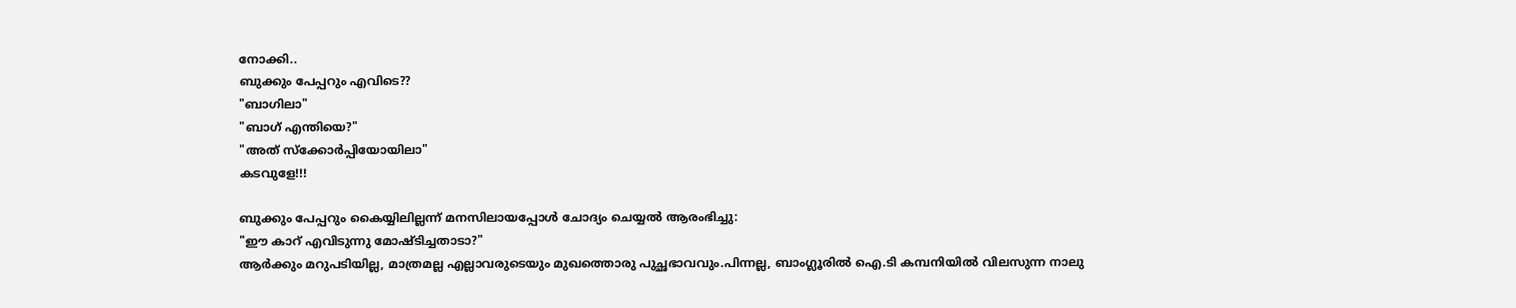നോക്കി..
ബുക്കും പേപ്പറും എവിടെ??
"ബാഗിലാ"
"ബാഗ് എന്തിയെ?"
"അത് സ്ക്കോര്‍പ്പിയോയിലാ"
കടവുളേ!!!

ബുക്കും പേപ്പറും കൈയ്യിലില്ലന്ന് മനസിലായപ്പോള്‍ ചോദ്യം ചെയ്യല്‍ ആരംഭിച്ചു:
"ഈ കാറ്‌ എവിടുന്നു മോഷ്ടിച്ചതാടാ?"
ആര്‍ക്കും മറുപടിയില്ല, മാത്രമല്ല എല്ലാവരുടെയും മുഖത്തൊരു പുച്ഛഭാവവും.പിന്നല്ല, ബാംഗ്ലൂരില്‍ ഐ.ടി കമ്പനിയില്‍ വിലസുന്ന നാലു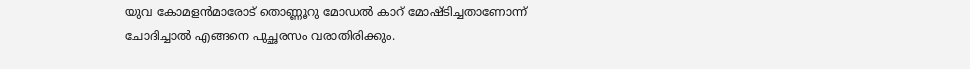യുവ കോമളന്‍മാരോട് തൊണ്ണൂറു മോഡല്‍ കാറ്‌ മോഷ്ടിച്ചതാണോന്ന് ചോദിച്ചാല്‍ എങ്ങനെ പുച്ഛരസം വരാതിരിക്കും.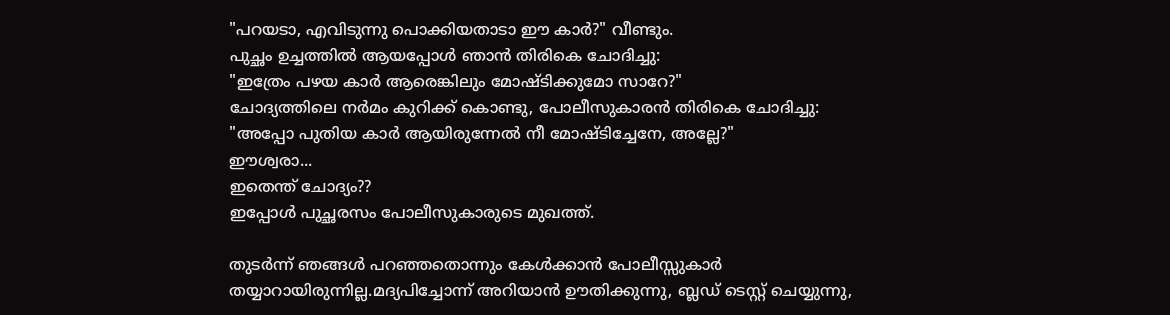"പറയടാ, എവിടുന്നു പൊക്കിയതാടാ ഈ കാര്‍?" വീണ്ടും.
പുച്ഛം ഉച്ചത്തില്‍ ആയപ്പോള്‍ ഞാന്‍ തിരികെ ചോദിച്ചു:
"ഇത്രേം പഴയ കാര്‍ ആരെങ്കിലും മോഷ്ടിക്കുമോ സാറേ?"
ചോദ്യത്തിലെ നര്‍മം കുറിക്ക് കൊണ്ടു, പോലീസുകാരന്‍ തിരികെ ചോദിച്ചു:
"അപ്പോ പുതിയ കാര്‍ ആയിരുന്നേല്‍ നീ മോഷ്ടിച്ചേനേ, അല്ലേ?"
ഈശ്വരാ...
ഇതെന്ത് ചോദ്യം??
ഇപ്പോള്‍ പുച്ഛരസം പോലീസുകാരുടെ മുഖത്ത്.

തുടര്‍ന്ന് ഞങ്ങള്‍ പറഞ്ഞതൊന്നും കേള്‍ക്കാന്‍ പോലീസ്സുകാര്‍ തയ്യാറായിരുന്നില്ല.മദ്യപിച്ചോന്ന് അറിയാന്‍ ഊതിക്കുന്നു, ബ്ലഡ് ടെസ്റ്റ് ചെയ്യുന്നു,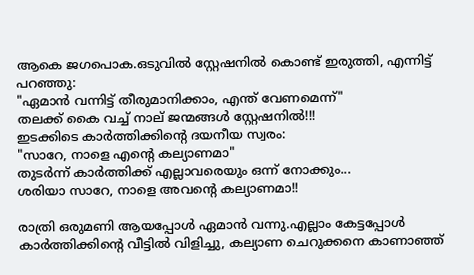ആകെ ജഗപൊക.ഒടുവില്‍ സ്റ്റേഷനില്‍ കൊണ്ട് ഇരുത്തി, എന്നിട്ട് പറഞ്ഞു:
"ഏമാന്‍ വന്നിട്ട് തീരുമാനിക്കാം, എന്ത് വേണമെന്ന്"
തലക്ക് കൈ വച്ച് നാല്‌ ജന്മങ്ങള്‍ സ്റ്റേഷനില്‍!!!
ഇടക്കിടെ കാര്‍ത്തിക്കിന്‍റെ ദയനീയ സ്വരം:
"സാറേ, നാളെ എന്‍റെ കല്യാണമാ"
തുടര്‍ന്ന് കാര്‍ത്തിക്ക് എല്ലാവരെയും ഒന്ന് നോക്കും...
ശരിയാ സാറേ, നാളെ അവന്‍റെ കല്യാണമാ!!

രാത്രി ഒരുമണി ആയപ്പോള്‍ ഏമാന്‍ വന്നു.എല്ലാം കേട്ടപ്പോള്‍ കാര്‍ത്തിക്കിന്‍റെ വീട്ടില്‍ വിളിച്ചു, കല്യാണ ചെറുക്കനെ കാണാഞ്ഞ്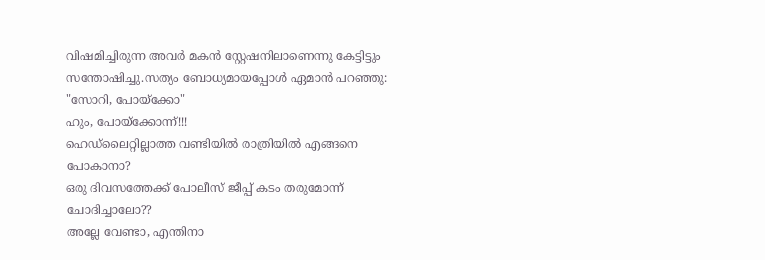വിഷമിച്ചിരുന്ന അവര്‍ മകന്‍ സ്റ്റേഷനിലാണെന്നു കേട്ടിട്ടും സന്തോഷിച്ചു.സത്യം ബോധ്യമായപ്പോള്‍ ഏമാന്‍ പറഞ്ഞു:
"സോറി, പോയ്ക്കോ"
ഹും, പോയ്ക്കോന്ന്!!!
ഹെഡ്‌ലൈറ്റില്ലാത്ത വണ്ടിയില്‍ രാത്രിയില്‍ എങ്ങനെ പോകാനാ?
ഒരു ദിവസത്തേക്ക് പോലീസ് ജീപ്പ് കടം തരുമോന്ന് ചോദിച്ചാലോ??
അല്ലേ വേണ്ടാ, എന്തിനാ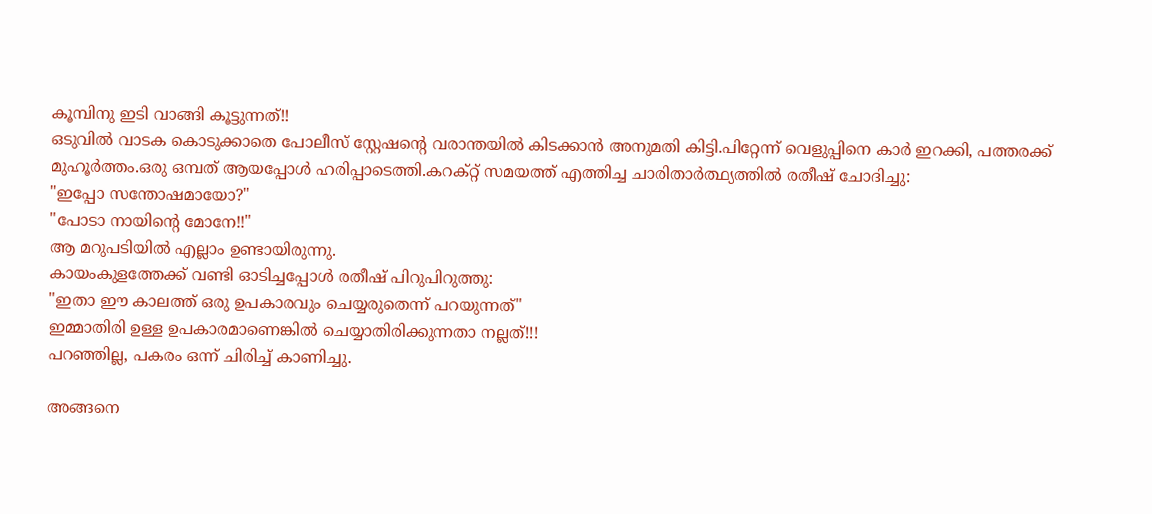കൂമ്പിനു ഇടി വാങ്ങി കൂട്ടുന്നത്!!
ഒടുവില്‍ വാടക കൊടുക്കാതെ പോലീസ് സ്റ്റേഷന്‍റെ വരാന്തയില്‍ കിടക്കാന്‍ അനുമതി കിട്ടി.പിറ്റേന്ന് വെളുപ്പിനെ കാര്‍ ഇറക്കി, പത്തരക്ക് മുഹൂര്‍ത്തം.ഒരു ഒമ്പത് ആയപ്പോള്‍ ഹരിപ്പാടെത്തി.കറക്റ്റ് സമയത്ത് എത്തിച്ച ചാരിതാര്‍ത്ഥ്യത്തില്‍ രതീഷ് ചോദിച്ചു:
"ഇപ്പോ സന്തോഷമായോ?"
"പോടാ നായിന്‍റെ മോനേ!!"
ആ മറുപടിയില്‍ എല്ലാം ഉണ്ടായിരുന്നു.
കായംകുളത്തേക്ക് വണ്ടി ഓടിച്ചപ്പോള്‍ രതീഷ് പിറുപിറുത്തു:
"ഇതാ ഈ കാലത്ത് ഒരു ഉപകാരവും ചെയ്യരുതെന്ന് പറയുന്നത്"
ഇമ്മാതിരി ഉള്ള ഉപകാരമാണെങ്കില്‍ ചെയ്യാതിരിക്കുന്നതാ നല്ലത്!!!
പറഞ്ഞില്ല, പകരം ഒന്ന് ചിരിച്ച് കാണിച്ചു.

അങ്ങനെ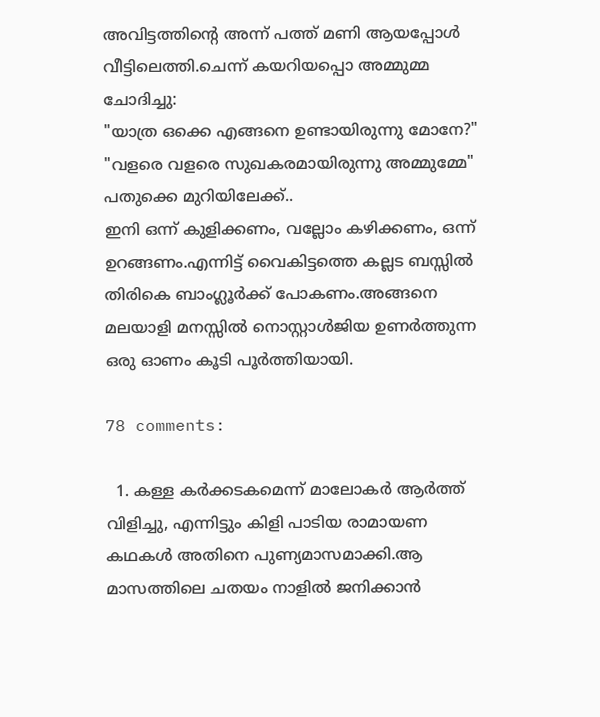അവിട്ടത്തിന്‍റെ അന്ന് പത്ത് മണി ആയപ്പോള്‍ വീട്ടിലെത്തി.ചെന്ന് കയറിയപ്പൊ അമ്മുമ്മ ചോദിച്ചു:
"യാത്ര ഒക്കെ എങ്ങനെ ഉണ്ടായിരുന്നു മോനേ?"
"വളരെ വളരെ സുഖകരമായിരുന്നു അമ്മുമ്മേ"
പതുക്കെ മുറിയിലേക്ക്..
ഇനി ഒന്ന് കുളിക്കണം, വല്ലോം കഴിക്കണം, ഒന്ന് ഉറങ്ങണം.എന്നിട്ട് വൈകിട്ടത്തെ കല്ലട ബസ്സില്‍ തിരികെ ബാംഗ്ലൂര്‍ക്ക് പോകണം.അങ്ങനെ മലയാളി മനസ്സില്‍ നൊസ്റ്റാള്‍ജിയ ഉണര്‍ത്തുന്ന ഒരു ഓണം കൂടി പൂര്‍ത്തിയായി.

78 comments:

  1. കള്ള കര്‍ക്കടകമെന്ന് മാലോകര്‍ ആര്‍ത്ത് വിളിച്ചു, എന്നിട്ടും കിളി പാടിയ രാമായണ കഥകള്‍ അതിനെ പുണ്യമാസമാക്കി.ആ മാസത്തിലെ ചതയം നാളില്‍ ജനിക്കാന്‍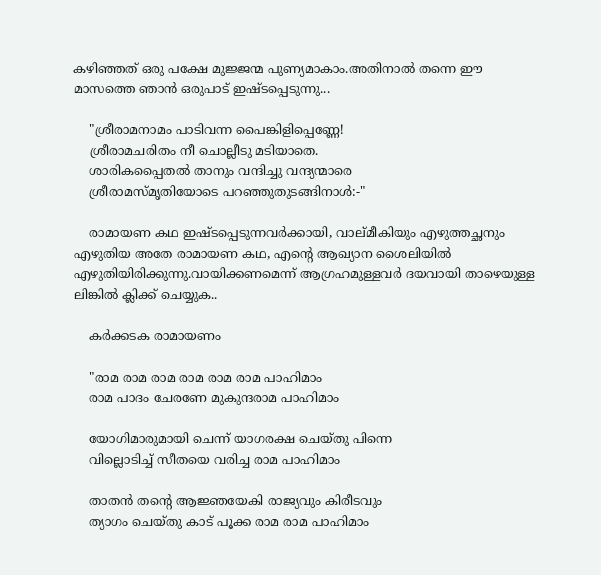കഴിഞ്ഞത് ഒരു പക്ഷേ മുജ്ജന്മ പുണ്യമാകാം.അതിനാല്‍ തന്നെ ഈ മാസത്തെ ഞാന്‍ ഒരുപാട് ഇഷ്ടപ്പെടുന്നു...

    "ശ്രീരാമനാമം പാടിവന്ന പൈങ്കിളിപ്പെണ്ണേ!
    ശ്രീരാമചരിതം നീ ചൊല്ലീടു മടിയാതെ.
    ശാരികപ്പൈതല്‍ താനും വന്ദിച്ചു വന്ദ്യന്മാരെ
    ശ്രീരാമസ്മൃതിയോടെ പറഞ്ഞുതുടങ്ങിനാള്‍:-"

    രാമായണ കഥ ഇഷ്ടപ്പെടുന്നവര്‍ക്കായി, വാല്മീകിയും എഴുത്തച്ഛനും എഴുതിയ അതേ രാമായണ കഥ, എന്‍റെ ആഖ്യാന ശൈലിയില്‍ എഴുതിയിരിക്കുന്നു.വായിക്കണമെന്ന് ആഗ്രഹമുള്ളവര്‍ ദയവായി താഴെയുള്ള ലിങ്കില്‍ ക്ലിക്ക് ചെയ്യുക..

    കര്‍ക്കടക രാമായണം

    "രാമ രാമ രാമ രാമ രാമ രാമ പാഹിമാം
    രാമ പാദം ചേരണേ മുകുന്ദരാമ പാഹിമാം

    യോഗിമാരുമായി ചെന്ന് യാഗരക്ഷ ചെയ്തു പിന്നെ
    വില്ലൊടിച്ച് സീതയെ വരിച്ച രാമ പാഹിമാം

    താതന്‍ തന്‍റെ ആജ്ഞയേകി രാജ്യവും കിരീടവും
    ത്യാഗം ചെയ്തു കാട് പൂക്ക രാമ രാമ പാഹിമാം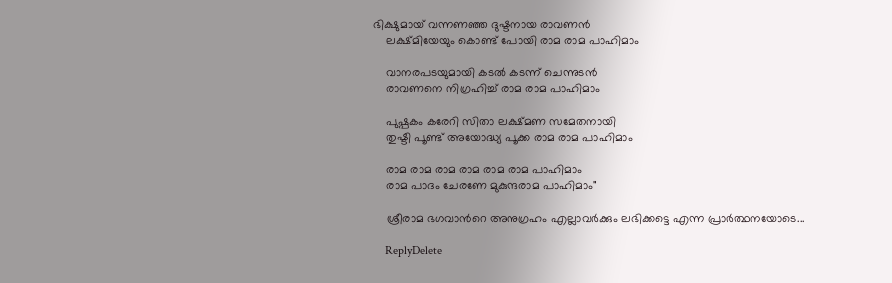ഭിക്ഷുമായ് വന്നണഞ്ഞ ദുഷ്ടനായ രാവണന്‍
    ലക്ഷ്മിയേയും കൊണ്ട് പോയി രാമ രാമ പാഹിമാം

    വാനരപടയുമായി കടല്‍ കടന്ന് ചെന്നുടന്‍
    രാവണനെ നിഗ്രഹിച്ച് രാമ രാമ പാഹിമാം

    പുഷ്പകം കരേറി സിതാ ലക്ഷ്മണ സമേതനായി
    തുഷ്ടി പൂണ്ട് അയോദ്ധ്യ പൂക്ക രാമ രാമ പാഹിമാം

    രാമ രാമ രാമ രാമ രാമ രാമ പാഹിമാം
    രാമ പാദം ചേരണേ മുകുന്ദരാമ പാഹിമാം"

    ശ്രീരാമ ഭഗവാന്‍റെ അനുഗ്രഹം എല്ലാവര്‍ക്കും ലഭിക്കട്ടെ എന്ന പ്രാര്‍ത്ഥനയോടെ...

    ReplyDelete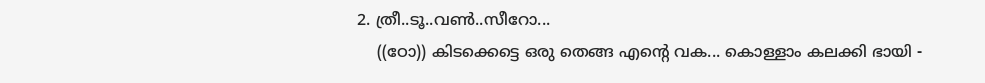2. ത്രീ..ടൂ..വണ്‍..സീറോ...
    ((ഠോ)) കിടക്കെട്ടെ ഒരു തെങ്ങ എന്റെ വക... കൊള്ളാം കലക്കി ഭായി -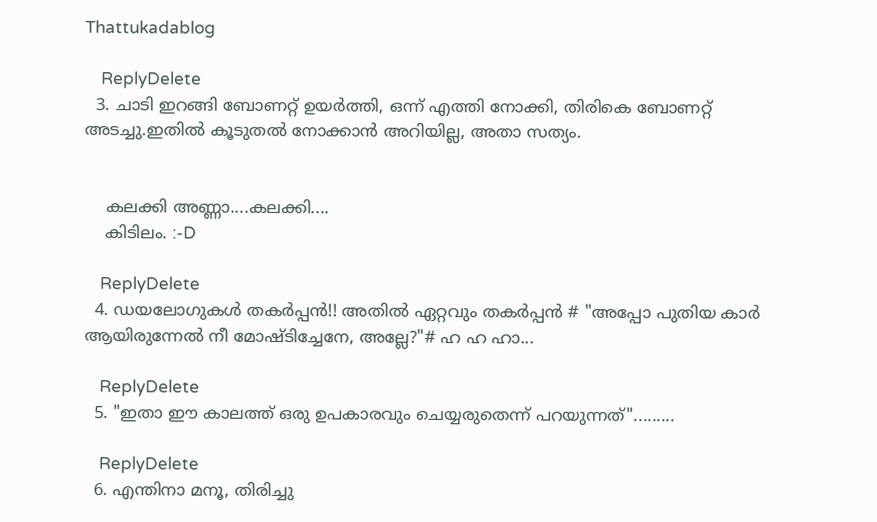Thattukadablog

    ReplyDelete
  3. ചാടി ഇറങ്ങി ബോണറ്റ് ഉയര്‍ത്തി, ഒന്ന് എത്തി നോക്കി, തിരികെ ബോണറ്റ് അടച്ചു.ഇതില്‍ കൂടുതല്‍ നോക്കാന്‍ അറിയില്ല, അതാ സത്യം.


    കലക്കി അണ്ണാ....കലക്കി....
    കിടിലം. :-D

    ReplyDelete
  4. ഡയലോഗുകൾ തകർപ്പൻ!! അതിൽ ഏറ്റവും തകർപ്പൻ # "അപ്പോ പുതിയ കാര്‍ ആയിരുന്നേല്‍ നീ മോഷ്ടിച്ചേനേ, അല്ലേ?"# ഹ ഹ ഹാ...

    ReplyDelete
  5. "ഇതാ ഈ കാലത്ത് ഒരു ഉപകാരവും ചെയ്യരുതെന്ന് പറയുന്നത്".........

    ReplyDelete
  6. എന്തിനാ മനൂ, തിരിച്ചു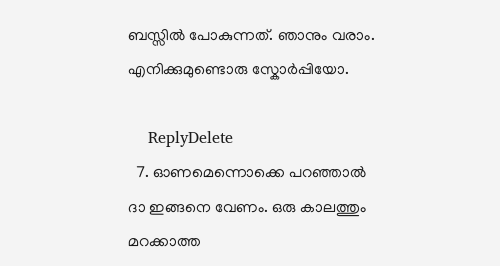ബസ്സില്‍ പോകുന്നത്‌. ഞാനും വരാം. എനിക്കുമുണ്ടൊരു സ്കോര്‍പ്പിയോ.

    ReplyDelete
  7. ഓണമെന്നൊക്കെ പറഞ്ഞാല്‍ ദാ ഇങ്ങനെ വേണം. ഒരു കാലത്തും മറക്കാത്ത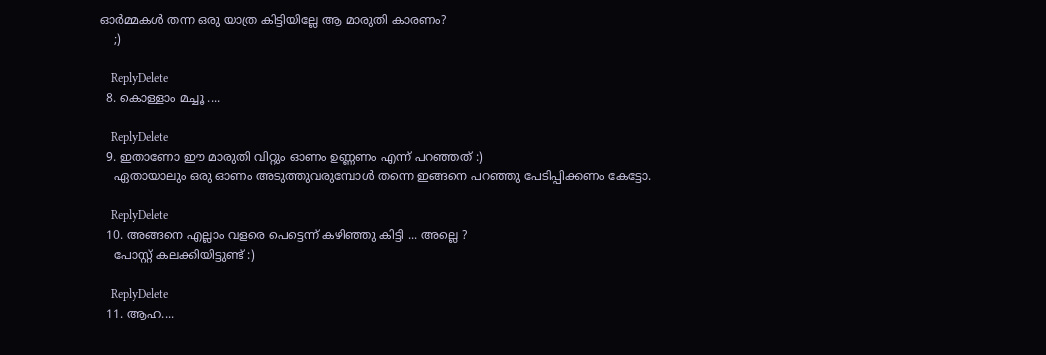ഓര്‍മ്മകള്‍ തന്ന ഒരു യാത്ര കിട്ടിയില്ലേ ആ മാരുതി കാരണം?
    ;)

    ReplyDelete
  8. കൊള്ളാം മച്ചൂ ....

    ReplyDelete
  9. ഇതാണോ ഈ മാരുതി വിറ്റും ഓണം ഉണ്ണണം എന്ന് പറഞ്ഞത് :)
    ഏതായാലും ഒരു ഓണം അടുത്തുവരുമ്പോള്‍ തന്നെ ഇങ്ങനെ പറഞ്ഞു പേടിപ്പിക്കണം കേട്ടോ.

    ReplyDelete
  10. അങ്ങനെ എല്ലാം വളരെ പെട്ടെന്ന് കഴിഞ്ഞു കിട്ടി ... അല്ലെ ?
    പോസ്റ്റ്‌ കലക്കിയിട്ടുണ്ട് :)

    ReplyDelete
  11. ആഹ....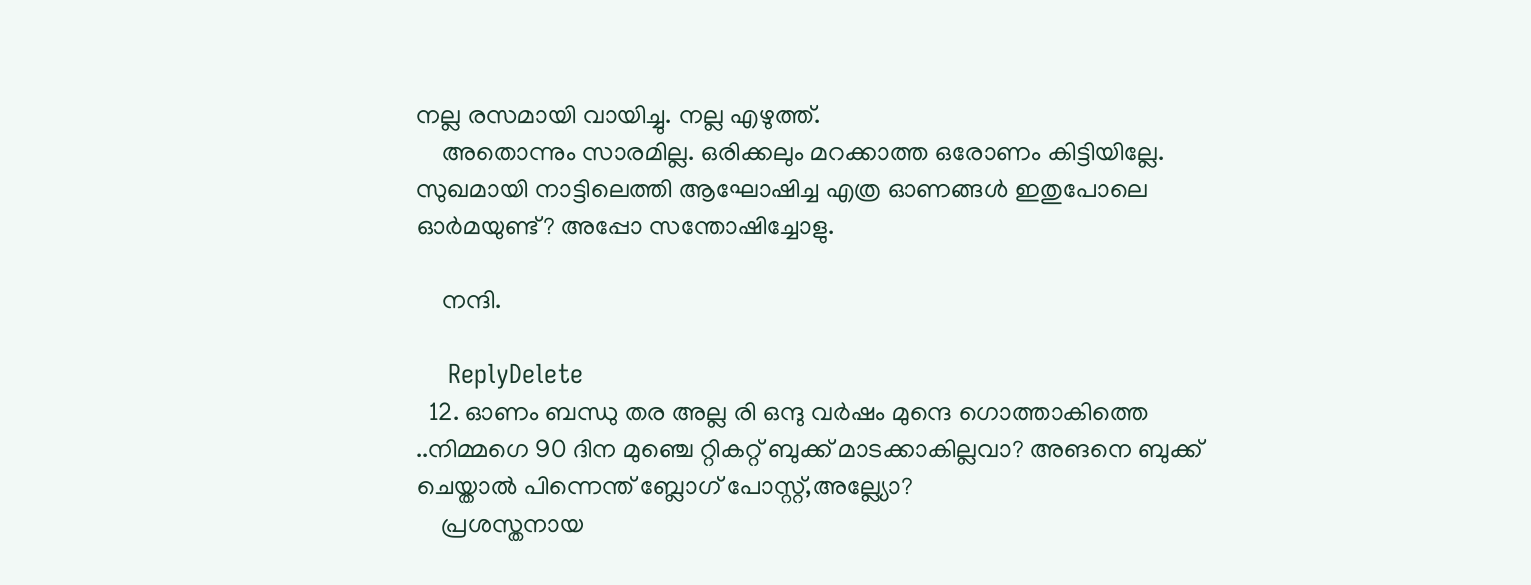നല്ല രസമായി വായിച്ചു. നല്ല എഴുത്ത്.
    അതൊന്നും സാരമില്ല. ഒരിക്കലും മറക്കാത്ത ഒരോണം കിട്ടിയില്ലേ. സുഖമായി നാട്ടിലെത്തി ആഘോഷിച്ച എത്ര ഓണങ്ങള്‍ ഇതുപോലെ ഓര്‍മയുണ്ട്? അപ്പോ സന്തോഷിച്ചോളു.

    നന്ദി.

    ReplyDelete
  12. ഓണം ബന്ധു തര അല്ല രി ഒന്ദു വര്‍ഷം മുന്ദെ ഗൊത്താകിത്തെ ..നിമ്മഗെ 90 ദിന മുഞ്ചെ റ്റികറ്റ് ബുക്ക് മാടക്കാകില്ലവാ? അങനെ ബുക്ക് ചെയ്താല്‍ പിന്നെന്ത് ബ്ലോഗ് പോസ്റ്റ്,അല്ല്യോ?
    പ്രശസ്തനായ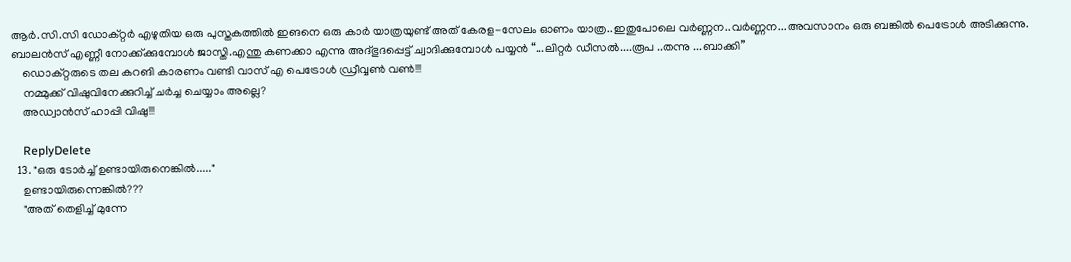ആര്‍.സി.സി ഡോക്റ്റര്‍ എഴുതിയ ഒരു പുസ്തകത്തില്‍ ഇങനെ ഒരു കാര്‍ യാത്രയുണ്ട് അത് കേരള-സേലം ഓണം യാത്ര..ഇതുപോലെ വര്‍ണ്ണന..വര്‍ണ്ണന...അവസാനം ഒരു ബങ്കില്‍ പെട്രോള്‍ അടിക്കുന്നു. ബാലന്‍സ് എണ്ണീ നോക്ക്ക്കുമ്പോള്‍ ജാസ്തി.എന്തു കണക്കാ എന്നു അദ്ഭുദപ്പെട്ട് ച്വാദിക്കുമ്പോള്‍ പയ്യന്‍ “...ലിറ്റര്‍ ഡീസല്‍....രൂപ ..തന്നു ...ബാക്കി”
    ഡൊക്റ്റരുടെ തല കറങി കാരണം വണ്ടി വാസ് എ പെട്രോള്‍ ഡ്രീവ്വണ്‍ വണ്‍!!!
    നമ്മുക്ക് വിഷുവിനേക്കുറിച്ച് ചര്‍ച്ച ചെയ്യാം അല്ലെ?
    അഡ്വാന്‍സ് ഹാപ്പി വിഷു!!!

    ReplyDelete
  13. "ഒരു ടോര്‍ച്ച് ഉണ്ടായിരുനെങ്കില്‍....."
    ഉണ്ടായിരുന്നെങ്കില്‍???
    "അത് തെളിച്ച് മുന്നേ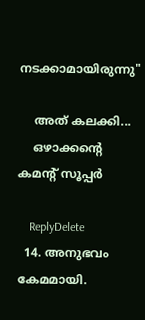നടക്കാമായിരുന്നു"

    അത് കലക്കി...
    ഒഴാക്കന്റെ കമന്റ് സൂപ്പര്‍

    ReplyDelete
  14. അനുഭവം കേമമായി.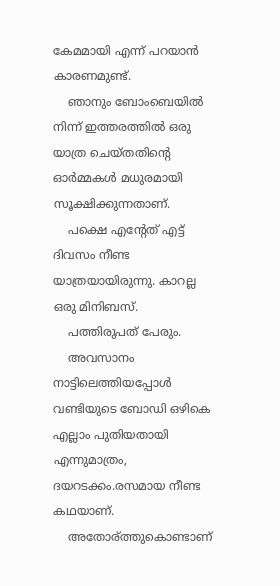കേമമായി എന്ന് പറയാന്‍ കാരണമുണ്ട്.
    ഞാനും ബോംബെയില്‍ നിന്ന് ഇത്തരത്തില്‍ ഒരു യാത്ര ചെയ്തതിന്റെ ഓര്‍മ്മകള്‍ മധുരമായി സൂക്ഷിക്കുന്നതാണ്.
    പക്ഷെ എന്റേത് എട്ട് ദിവസം നീണ്ട യാത്രയായിരുന്നു. കാറല്ല ഒരു മിനിബസ്.
    പത്തിരുപത്‌ പേരും.
    അവസാനം നാട്ടിലെത്തിയപ്പോള്‍ വണ്ടിയുടെ ബോഡി ഒഴികെ എല്ലാം പുതിയതായി എന്നുമാത്രം, ദയറടക്കം.രസമായ നീണ്ട കഥയാണ്.
    അതോര്ത്തുകൊണ്ടാണ്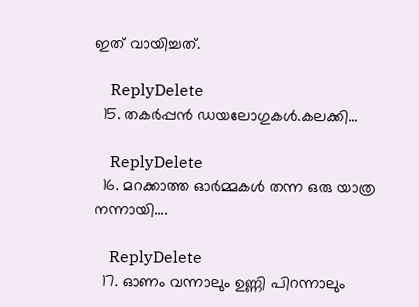ഇത് വായിച്ചത്.

    ReplyDelete
  15. തകര്‍പ്പന്‍ ഡയലോഗുകള്‍.കലക്കി...

    ReplyDelete
  16. മറക്കാത്ത ഓര്‍മ്മകള്‍ തന്ന ഒരു യാത്ര നന്നായി....

    ReplyDelete
  17. ഓണം വന്നാലും ഉണ്ണി പിറന്നാലും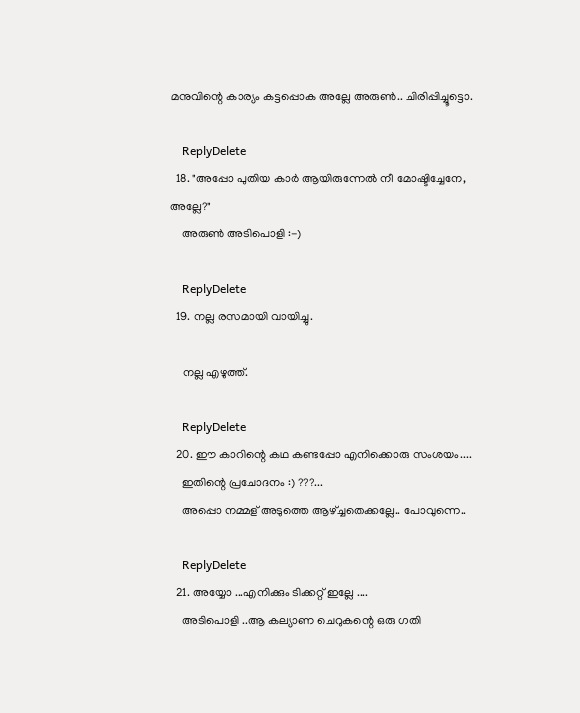മനുവിന്റെ കാര്യം കട്ടപ്പൊക അല്ലേ അരുൺ.. ചിരിപ്പിച്ചൂട്ടൊ.

    ReplyDelete
  18. "അപ്പോ പുതിയ കാര്‍ ആയിരുന്നേല്‍ നീ മോഷ്ടിച്ചേനേ, അല്ലേ?"
    അരുണ്‍ അടിപൊളി :-)

    ReplyDelete
  19. നല്ല രസമായി വായിച്ചു.

    നല്ല എഴുത്ത്.

    ReplyDelete
  20. ഈ കാറിന്റെ കഥ കണ്ടപ്പോ എനിക്കൊരു സംശയം....
    ഇതിന്റെ പ്രചോദനം :) ???...
    അപ്പൊ നമ്മള് അടുത്തെ ആഴ്ച്ചതെക്കല്ലേ.. പോവുന്നെ..

    ReplyDelete
  21. അയ്യോ ...എനിക്കും ടിക്കറ്റ്‌ ഇല്ലേ ....
    അടിപൊളി ..ആ കല്യാണ ചെറുകന്റെ ഒരു ഗതി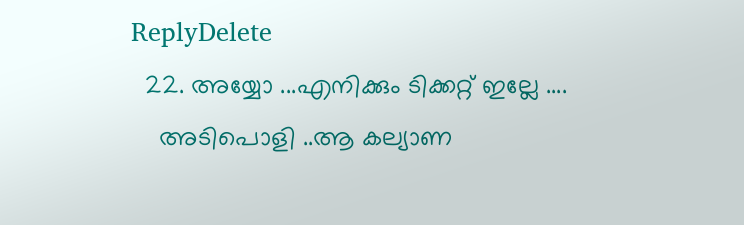ReplyDelete
  22. അയ്യോ ...എനിക്കും ടിക്കറ്റ്‌ ഇല്ലേ ....
    അടിപൊളി ..ആ കല്യാണ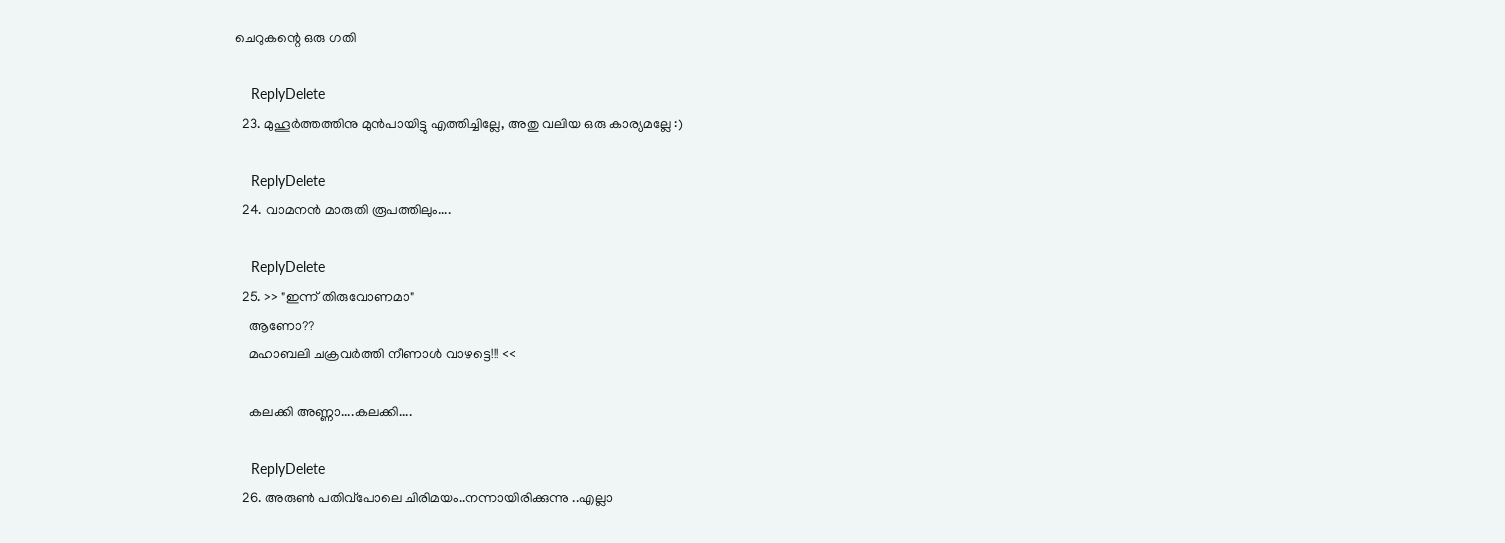ചെറുകന്റെ ഒരു ഗതി

    ReplyDelete
  23. മുഹൂര്‍ത്തത്തിനു മുന്‍പായിട്ടു എത്തിച്ചില്ലേ, അതു വലിയ ഒരു കാര്യമല്ലേ :)

    ReplyDelete
  24. വാമനന്‍ മാരുതി രൂപത്തിലും....

    ReplyDelete
  25. >> "ഇന്ന് തിരുവോണമാ"
    ആണോ??
    മഹാബലി ചക്രവര്‍ത്തി നീണാള്‍ വാഴട്ടെ!!! <<

    കലക്കി അണ്ണാ....കലക്കി....

    ReplyDelete
  26. അരുൺ പതിവ്പോലെ ചിരിമയം..നന്നായിരിക്കുന്നു ..എല്ലാ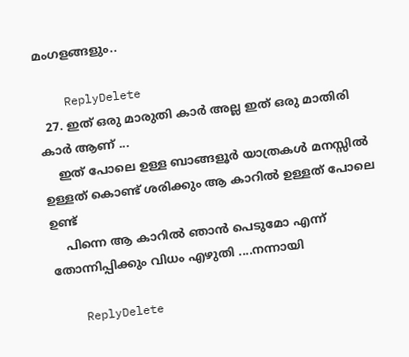മംഗളങ്ങളും..

    ReplyDelete
  27. ഇത് ഒരു മാരുതി കാര്‍ അല്ല ഇത് ഒരു മാതിരി കാര്‍ ആണ് ...
    ഇത് പോലെ ഉള്ള ബാങ്ങളൂര്‍ യാത്രകള്‍ മനസ്സില്‍ ഉള്ളത് കൊണ്ട് ശരിക്കും ആ കാറില്‍ ഉള്ളത് പോലെ ഉണ്ട്
    പിന്നെ ആ കാറില്‍ ഞാന്‍ പെടുമോ എന്ന് തോന്നിപ്പിക്കും വിധം എഴുതി ....നന്നായി

    ReplyDelete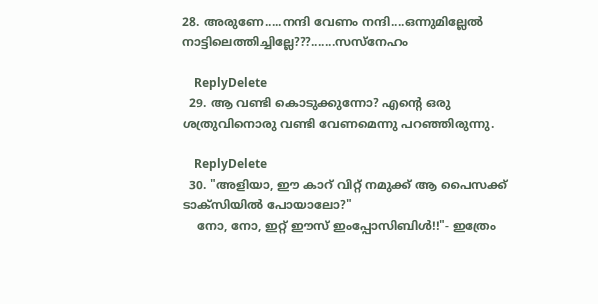28. അരുണേ.....നന്ദി വേണം നന്ദി....ഒന്നുമില്ലേല്‍ നാട്ടിലെത്തിച്ചില്ലേ???.......സസ്നേഹം

    ReplyDelete
  29. ആ വണ്ടി കൊടുക്കുന്നോ? എന്റെ ഒരു ശത്രുവിനൊരു വണ്ടി വേണമെന്നു പറഞ്ഞിരുന്നു.

    ReplyDelete
  30. "അളിയാ, ഈ കാറ്‌ വിറ്റ് നമുക്ക് ആ പൈസക്ക് ടാക്സിയില്‍ പോയാലോ?"
    നോ, നോ, ഇറ്റ് ഈസ് ഇംപ്പോസിബിള്‍!!"- ഇത്രേം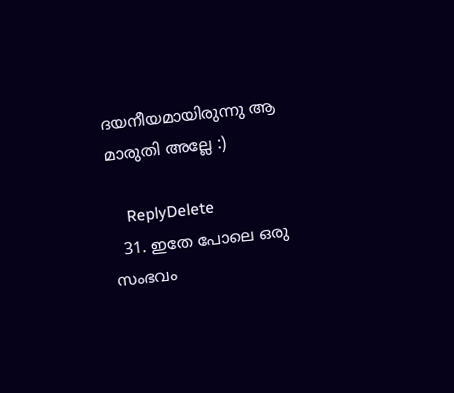ദയനീയമായിരുന്നു ആ മാരുതി അല്ലേ :)

    ReplyDelete
  31. ഇതേ പോലെ ഒരു സംഭവം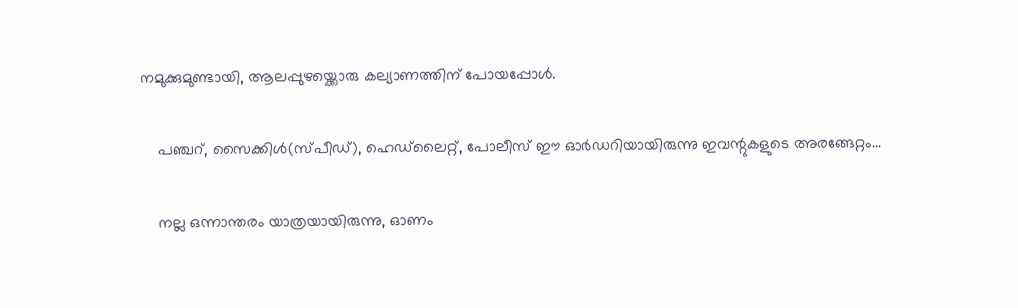നമുക്കുമുണ്ടായി, ആലപ്പുഴയ്ക്കൊരു കല്യാണത്തിന് പോയപ്പോള്‍.

    പഞ്ചറ്, സൈക്കിള്‍(സ്പീഡ്), ഹെഡ്‍ലൈറ്റ്, പോലീസ് ഈ ഓര്‍ഡറിയായിരുന്നു ഇവന്റുകളുടെ അരങ്ങേറ്റം...

    നല്ല ഒന്നാന്തരം യാത്രയായിരുന്നു, ഓണം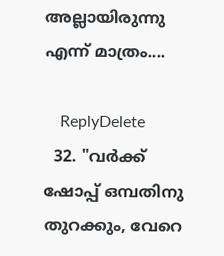അല്ലായിരുന്നു എന്ന് മാത്രം....

    ReplyDelete
  32. "വര്‍ക്ക് ഷോപ്പ് ഒമ്പതിനു തുറക്കും, വേറെ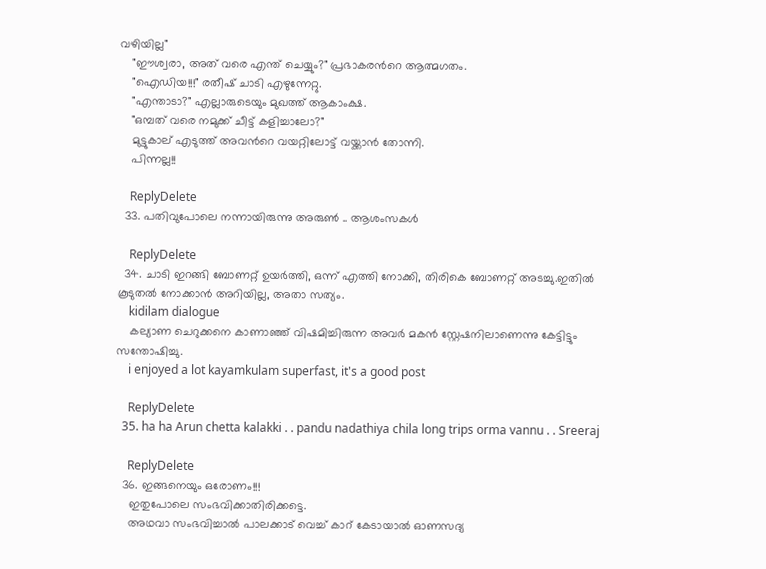വഴിയില്ല"
    "ഈശ്വരാ, അത് വരെ എന്ത് ചെയ്യും?" പ്രഭാകരന്‍റെ ആത്മഗതം.
    "ഐഡിയ!!!" രതീഷ് ചാടി എഴുന്നേറ്റു.
    "എന്താടാ?" എല്ലാരുടെയും മുഖത്ത് ആകാംക്ഷ.
    "ഒമ്പത് വരെ നമുക്ക് ചീട്ട് കളിച്ചാലോ?"
    മുട്ടുകാല്‌ എടുത്ത് അവന്‍റെ വയറ്റിലോട്ട് വയ്ക്കാന്‍ തോന്നി.
    പിന്നല്ല!!

    ReplyDelete
  33. പതിവുപോലെ നന്നായിരുന്നു അരുണ്‍ .. ആശംസകള്‍

    ReplyDelete
  34. ചാടി ഇറങ്ങി ബോണറ്റ് ഉയര്‍ത്തി, ഒന്ന് എത്തി നോക്കി, തിരികെ ബോണറ്റ് അടച്ചു.ഇതില്‍ കൂടുതല്‍ നോക്കാന്‍ അറിയില്ല, അതാ സത്യം.
    kidilam dialogue
    കല്യാണ ചെറുക്കനെ കാണാഞ്ഞ് വിഷമിച്ചിരുന്ന അവര്‍ മകന്‍ സ്റ്റേഷനിലാണെന്നു കേട്ടിട്ടും സന്തോഷിച്ചു.
    i enjoyed a lot kayamkulam superfast, it's a good post

    ReplyDelete
  35. ha ha Arun chetta kalakki . . pandu nadathiya chila long trips orma vannu . . Sreeraj

    ReplyDelete
  36. ഇങ്ങനെയും ഒരോണം!!!
    ഇതുപോലെ സംഭവിക്കാതിരിക്കട്ടെ.
    അഥവാ സംഭവിച്ചാല്‍ പാലക്കാട്‌ വെച്ച് കാറ് കേടായാല്‍ ഓണസദ്യ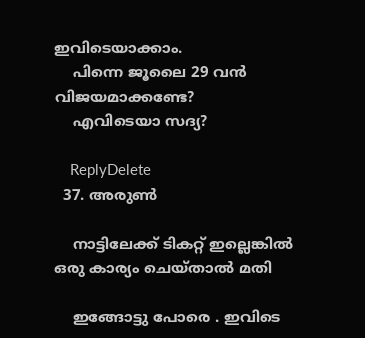ഇവിടെയാക്കാം.
    പിന്നെ ജൂലൈ 29 വന്‍ വിജയമാക്കണ്ടേ?
    എവിടെയാ സദ്യ?

    ReplyDelete
  37. അരുണ്‍

    നാട്ടിലേക്ക്‌ ടികറ്റ്‌ ഇല്ലെങ്കില്‍ ഒരു കാര്യം ചെയ്താല്‍ മതി

    ഇങ്ങോട്ടു പോരെ . ഇവിടെ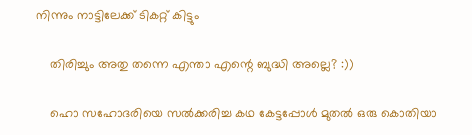നിന്നും നാട്ടിലേക്ക്‌ ടികറ്റ്‌ കിട്ടും

    തിരിച്ചും അതു തന്നെ എന്താ എന്റെ ബുദ്ധി അല്ലെ? :))

    ഹൊ സഹോദരിയെ സല്‍ക്കരിച്ച കഥ കേട്ടപ്പോള്‍ മുതല്‍ ഒരു കൊതിയാ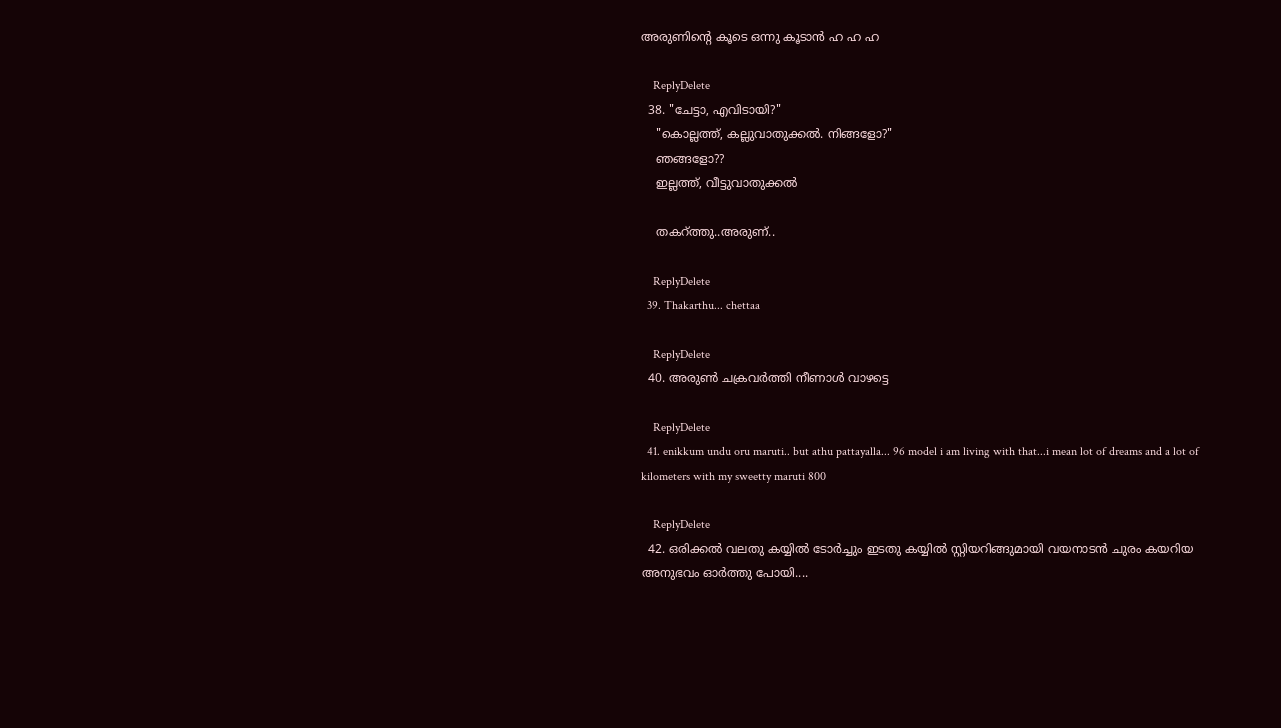അരുണിന്റെ കൂടെ ഒന്നു കൂടാന്‍ ഹ ഹ ഹ

    ReplyDelete
  38. "ചേട്ടാ, എവിടായി?"
    "കൊല്ലത്ത്, കല്ലുവാതുക്കല്‍. നിങ്ങളോ?"
    ഞങ്ങളോ??
    ഇല്ലത്ത്, വീട്ടുവാതുക്കല്‍

    തകറ്ത്തു..അരുണ്..

    ReplyDelete
  39. Thakarthu... chettaa

    ReplyDelete
  40. അരുണ്‍ ചക്രവര്‍ത്തി നീണാള്‍ വാഴട്ടെ

    ReplyDelete
  41. enikkum undu oru maruti.. but athu pattayalla... 96 model i am living with that...i mean lot of dreams and a lot of kilometers with my sweetty maruti 800

    ReplyDelete
  42. ഒരിക്കല്‍ വലതു കയ്യില്‍ ടോര്‍ച്ചും ഇടതു കയ്യില്‍ സ്റ്റിയറിങ്ങുമായി വയനാടന്‍ ചുരം കയറിയ അനുഭവം ഓര്‍ത്തു പോയി....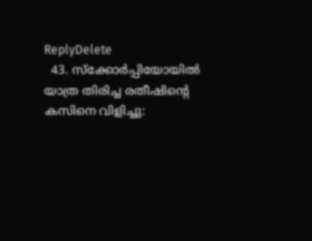ReplyDelete
  43. സ്ക്കോര്‍പ്പിയോയില്‍ യാത്ര തിരിച്ച രതീഷിന്‍റെ കസിനെ വിളിച്ചു: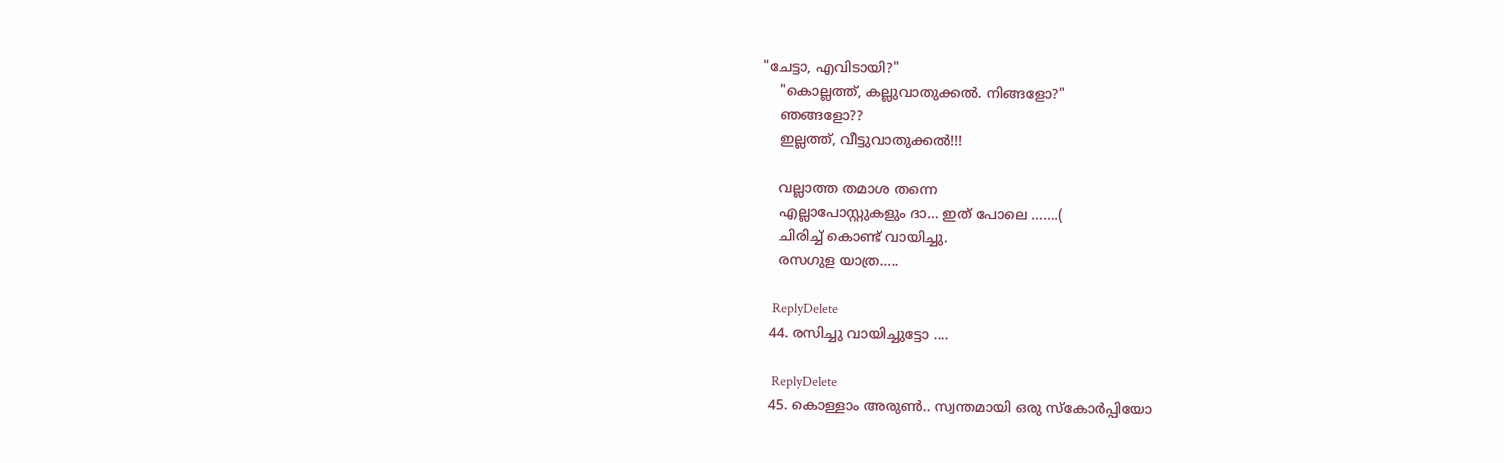"ചേട്ടാ, എവിടായി?"
    "കൊല്ലത്ത്, കല്ലുവാതുക്കല്‍. നിങ്ങളോ?"
    ഞങ്ങളോ??
    ഇല്ലത്ത്, വീട്ടുവാതുക്കല്‍!!!

    വല്ലാത്ത തമാശ തന്നെ
    എല്ലാപോസ്റ്റുകളും ദാ… ഇത് പോലെ …….(
    ചിരിച്ച് കൊണ്ട് വായിച്ചു.
    രസഗുള യാത്ര…..

    ReplyDelete
  44. രസിച്ചു വായിച്ചുട്ടോ ....

    ReplyDelete
  45. കൊള്ളാം അരുണ്‍.. സ്വന്തമായി ഒരു സ്കോര്‍പ്പിയോ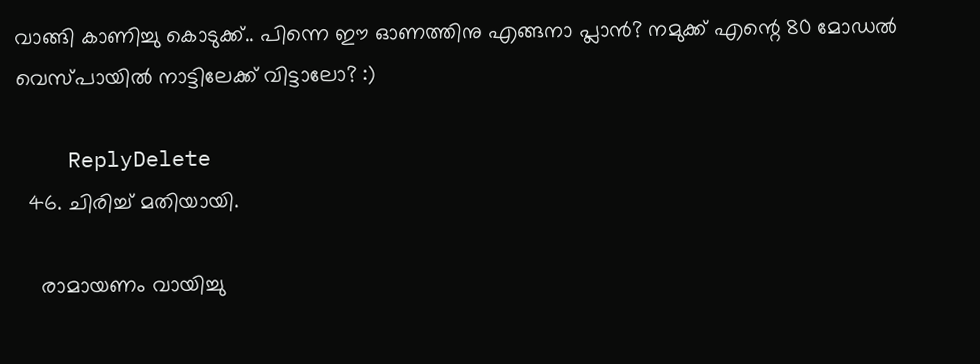വാങ്ങി കാണിച്ചു കൊടുക്ക്‌.. പിന്നെ ഈ ഓണത്തിനു എങ്ങനാ പ്ലാന്‍? നമുക്ക്‌ എന്റെ 80 മോഡല്‍ വെസ്പായില്‍ നാട്ടിലേക്ക്‌ വിട്ടാലോ? :)

    ReplyDelete
  46. ചിരിച്ച് മതിയായി.

    രാമായണം വായിച്ചു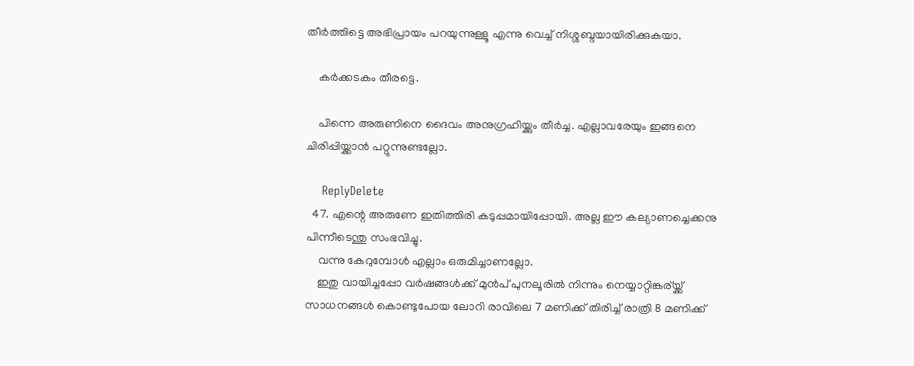തീർത്തിട്ടെ അഭിപ്രായം പറയുന്നുള്ളൂ എന്നു വെച്ച് നിശ്ശബ്ദയായിരിക്കുകയാ.

    കർക്കടകം തീരട്ടെ.

    പിന്നെ അരുണിനെ ദൈവം അനുഗ്രഹിയ്ക്കും തീർച്ച. എല്ലാവരേയും ഇങ്ങനെ ചിരിപ്പിയ്ക്കാൻ പറ്റുന്നുണ്ടല്ലോ.

    ReplyDelete
  47. എന്റെ അരുണേ ഇതിത്തിരി കടുപ്പമായിപ്പോയി. അല്ല ഈ കല്യാണച്ചെക്കനു പിന്നീടെന്തു സംഭവിച്ചു.
    വന്നു കേറുമ്പോൾ എല്ലാം ഒരുമിച്ചാണല്ലോ.
    ഇതു വായിച്ചപ്പോ വർഷങ്ങൾക്ക് മുൻപ് പുനലൂരിൽ നിന്നും നെയ്യാറ്റിങ്കര്യ്ക്ക് സാധനങ്ങൾ കൊണ്ടുപോയ ലോറി രാവിലെ 7 മണിക്ക് തിരിച്ച് രാത്രി 8 മണിക്ക്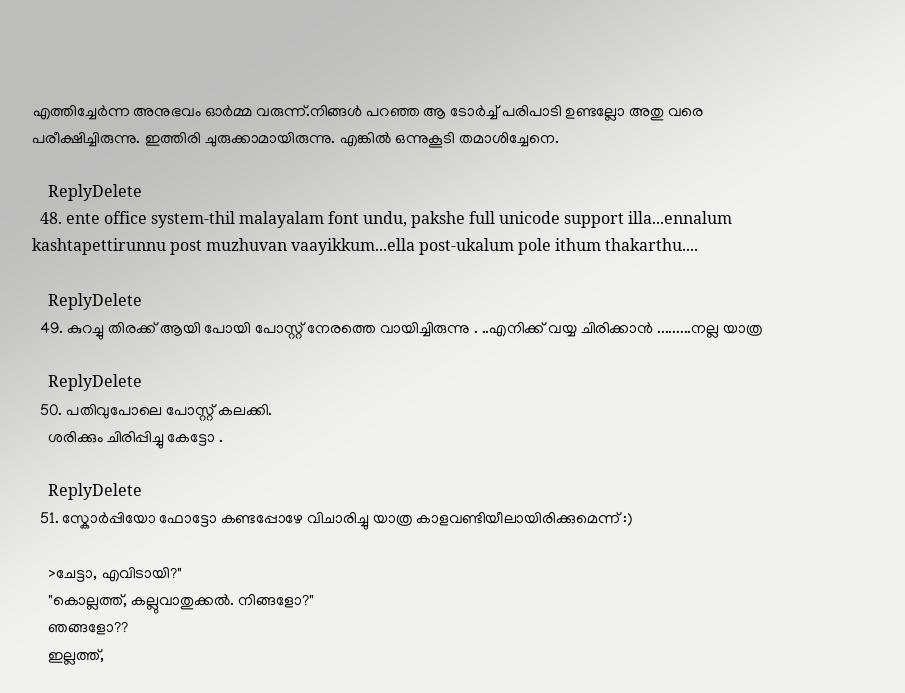എത്തിച്ചേർന്ന അനുഭവം ഓർമ്മ വരുന്ന്.നിങ്ങൾ പറഞ്ഞ ആ ടോർച്ച് പരിപാടി ഉണ്ടല്ലോ അതു വരെ പരീക്ഷിച്ചിരുന്നു. ഇത്തിരി ചുരുക്കാമായിരുന്നു. എങ്കിൽ ഒന്നുകൂടി തമാശിച്ചേനെ.

    ReplyDelete
  48. ente office system-thil malayalam font undu, pakshe full unicode support illa...ennalum kashtapettirunnu post muzhuvan vaayikkum...ella post-ukalum pole ithum thakarthu....

    ReplyDelete
  49. കുറച്ചു തിരക്ക് ആയി പോയി പോസ്റ്റ്‌ നേരത്തെ വായിച്ചിരുന്നു . ..എനിക്ക് വയ്യ ചിരിക്കാന്‍ .........നല്ല യാത്ര

    ReplyDelete
  50. പതിവുപോലെ പോസ്റ്റ്‌ കലക്കി.
    ശരിക്കും ചിരിപ്പിച്ചു കേട്ടോ .

    ReplyDelete
  51. സ്കോർപ്പിയോ ഫോട്ടോ കണ്ടപ്പോഴേ വിചാരിച്ചു യാത്ര കാളവണ്ടിയീലായിരിക്കുമെന്ന് :)

    >ചേട്ടാ, എവിടായി?"
    "കൊല്ലത്ത്, കല്ലുവാതുക്കല്‍. നിങ്ങളോ?"
    ഞങ്ങളോ??
    ഇല്ലത്ത്,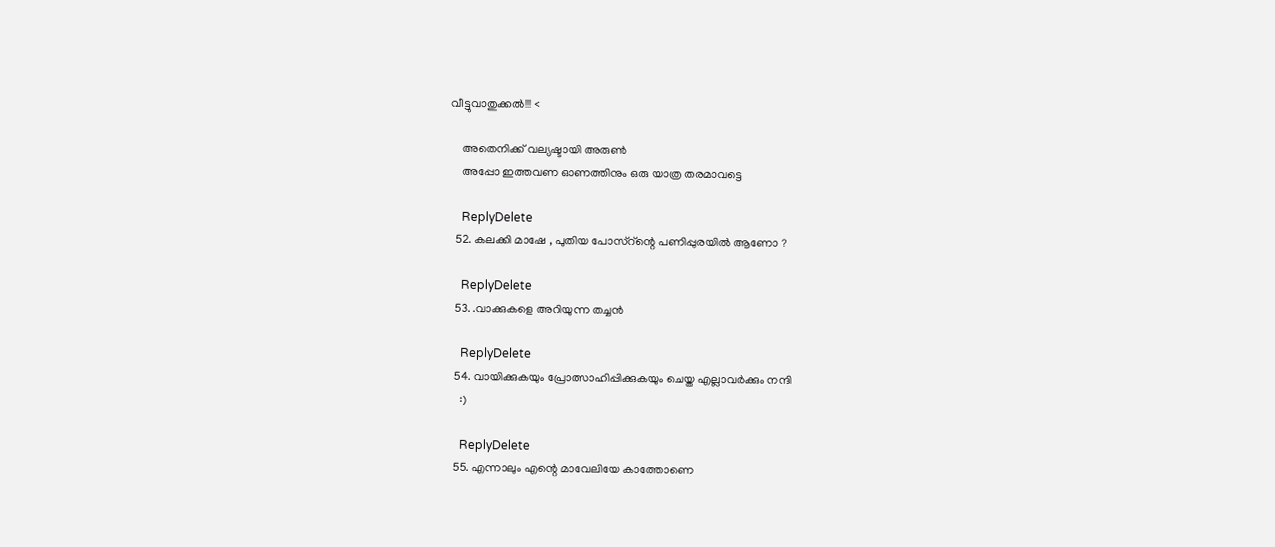വീട്ടുവാതുക്കല്‍!!! <

    അതെനിക്ക് വല്യഷ്ടായി അരുൺ
    അപ്പോ ഇത്തവണ ഓണത്തിനും ഒരു യാത്ര തരമാവട്ടെ

    ReplyDelete
  52. കലക്കി മാഷേ , പുതിയ പോസ്റ്ന്റെ പണിപ്പുരയില്‍ ആണോ ?

    ReplyDelete
  53. .വാക്കുകളെ അറിയുന്ന തച്ചന്‍

    ReplyDelete
  54. വായിക്കുകയും പ്രോത്സാഹിപ്പിക്കുകയും ചെയ്ത എല്ലാവര്‍ക്കും നന്ദി
    :)

    ReplyDelete
  55. എന്നാലും എന്റെ മാവേലിയേ കാത്തോണെ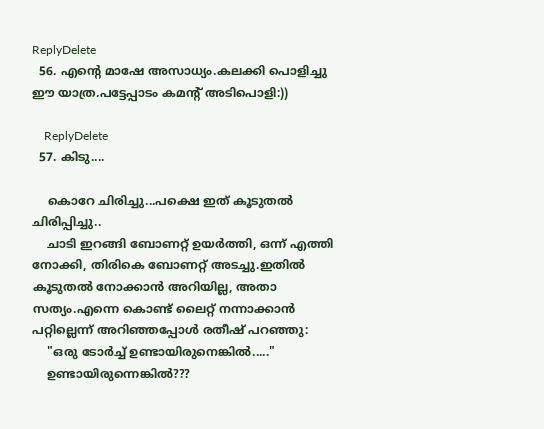ReplyDelete
  56. എന്റെ മാഷേ അസാധ്യം.കലക്കി പൊളിച്ചു ഈ യാത്ര.പട്ടേപ്പാടം കമന്റ്‌ അടിപൊളി:))

    ReplyDelete
  57. കിടു....

    കൊറേ ചിരിച്ചു...പക്ഷെ ഇത് കൂടുതല്‍ ചിരിപ്പിച്ചു..
    ചാടി ഇറങ്ങി ബോണറ്റ് ഉയര്‍ത്തി, ഒന്ന് എത്തി നോക്കി, തിരികെ ബോണറ്റ് അടച്ചു.ഇതില്‍ കൂടുതല്‍ നോക്കാന്‍ അറിയില്ല, അതാ സത്യം.എന്നെ കൊണ്ട് ലൈറ്റ് നന്നാക്കാന്‍ പറ്റില്ലെന്ന് അറിഞ്ഞപ്പോള്‍ രതീഷ് പറഞ്ഞു:
    "ഒരു ടോര്‍ച്ച് ഉണ്ടായിരുനെങ്കില്‍....."
    ഉണ്ടായിരുന്നെങ്കില്‍???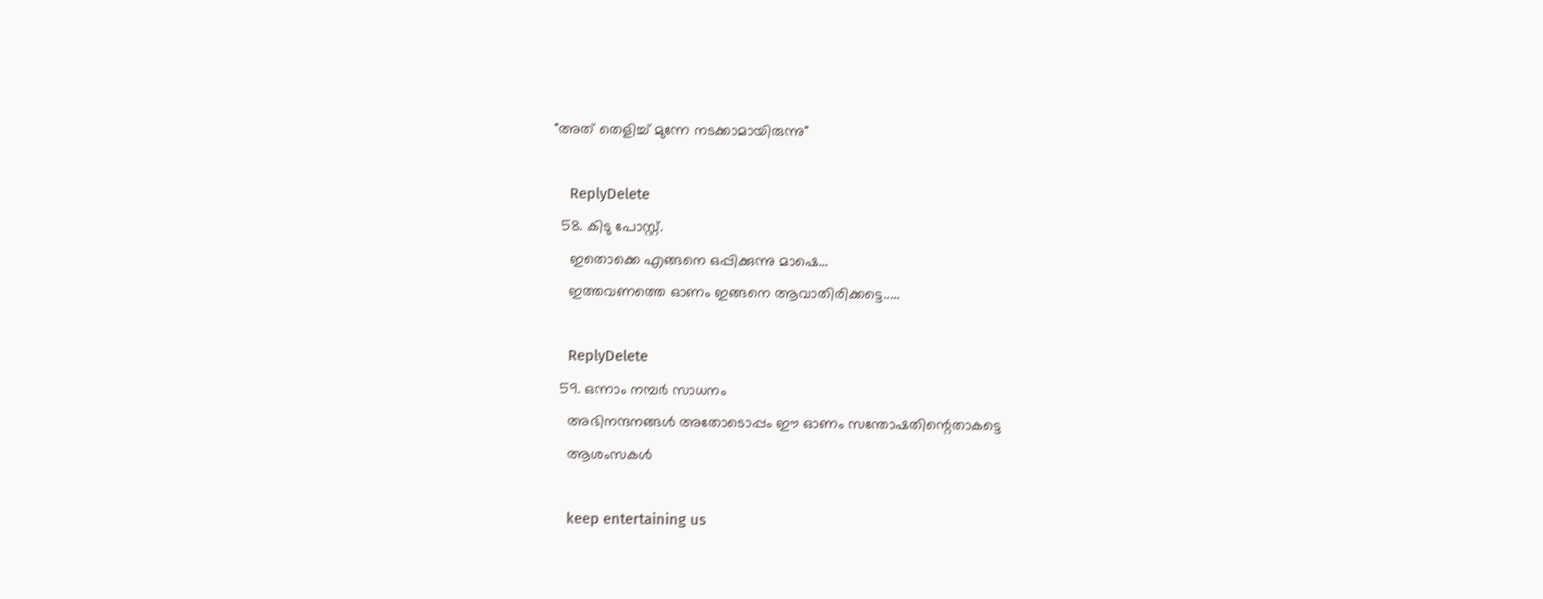"അത് തെളിച്ച് മുന്നേ നടക്കാമായിരുന്നു"

    ReplyDelete
  58. കിടു പോസ്റ്റ്.
    ഇതൊക്കെ എങ്ങനെ ഒപ്പിക്കുന്നു മാഷെ...
    ഇത്തവണത്തെ ഓണം ഇങ്ങനെ ആവാതിരിക്കട്ടെ.....

    ReplyDelete
  59. ഒന്നാം നമ്പര്‍ സാധനം
    അഭിനന്ദനങ്ങള്‍ അതോടൊപ്പം ഈ ഓണം സന്തോഷതിന്റെതാകട്ടെ
    ആശംസകള്‍

    keep entertaining us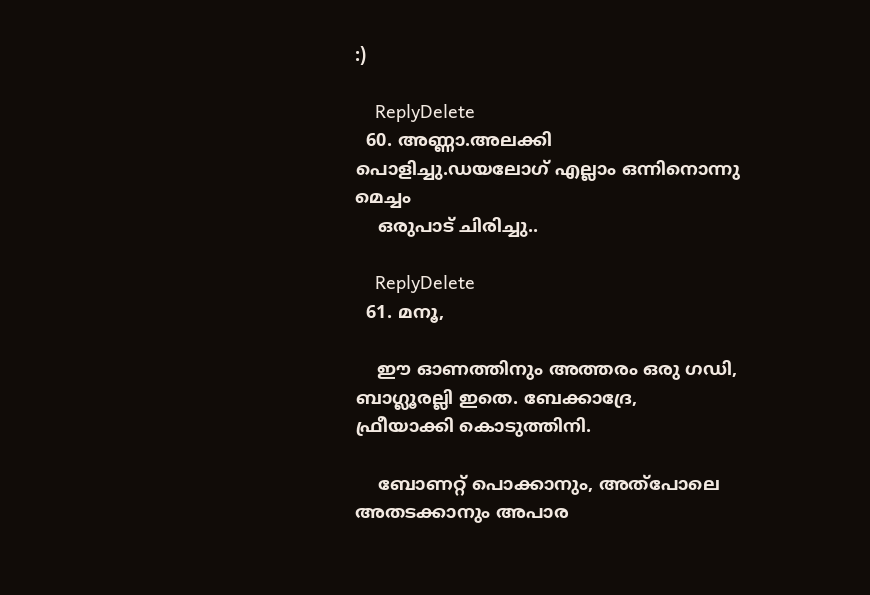:)

    ReplyDelete
  60. അണ്ണാ.അലക്കി പൊളിച്ചു.ഡയലോഗ് എല്ലാം ഒന്നിനൊന്നു മെച്ചം
    ഒരുപാട് ചിരിച്ചു..

    ReplyDelete
  61. മനൂ,

    ഈ ഓണത്തിനും അത്തരം ഒരു ഗഡി, ബാഗ്ലൂരല്ലി ഇതെ. ബേക്കാദ്രേ, ഫ്രീയാക്കി കൊടുത്തിനി.

    ബോണറ്റ്‌ പൊക്കാനും, അത്‌പോലെ അതടക്കാനും അപാര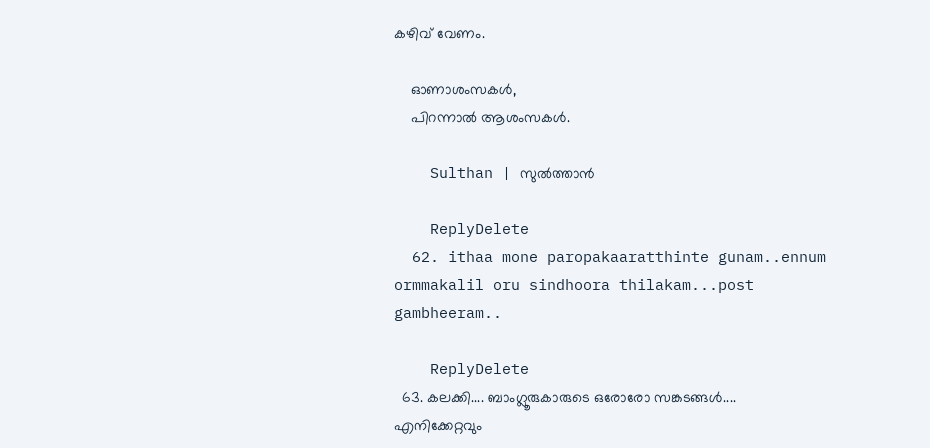കഴിവ്‌ വേണം.

    ഓണാശംസകൾ,
    പിറന്നാൽ ആശംസകൾ.

    Sulthan | സുൽത്താൻ

    ReplyDelete
  62. ithaa mone paropakaaratthinte gunam..ennum ormmakalil oru sindhoora thilakam...post gambheeram..

    ReplyDelete
  63. കലക്കി.... ബാംഗ്ലൂരുകാരുടെ ഒരോരോ സങ്കടങ്ങള്‍.... എനിക്കേറ്റവും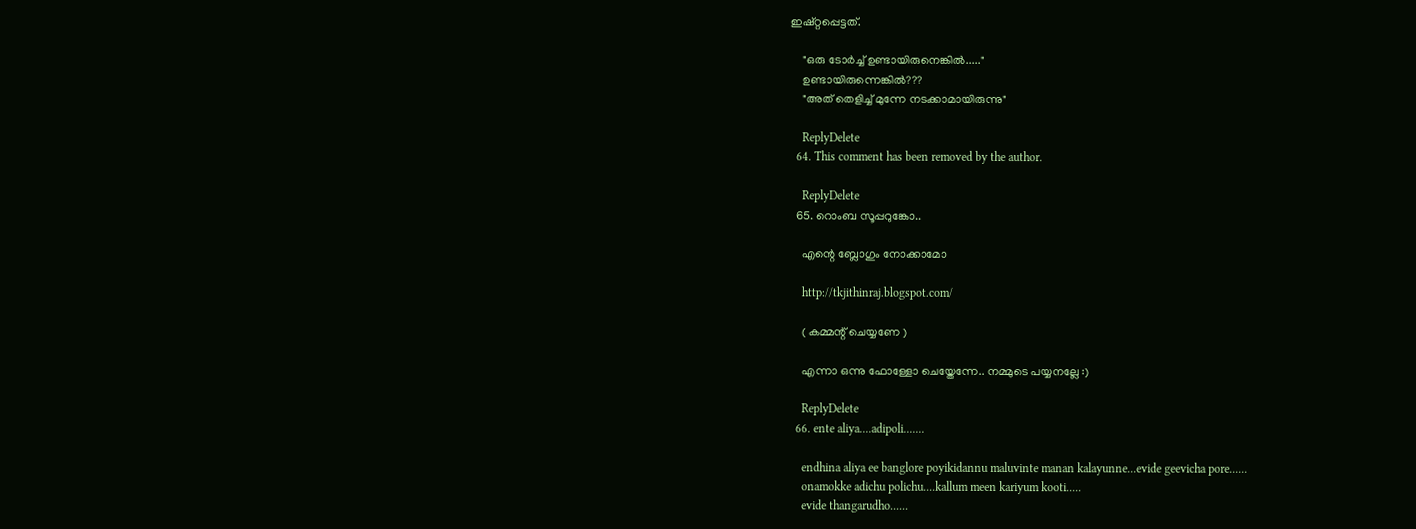ഇഷ്റ്റപ്പെട്ടത്.

    "ഒരു ടോര്‍ച്ച് ഉണ്ടായിരുനെങ്കില്‍....."
    ഉണ്ടായിരുന്നെങ്കില്‍???
    "അത് തെളിച്ച് മുന്നേ നടക്കാമായിരുന്നു"

    ReplyDelete
  64. This comment has been removed by the author.

    ReplyDelete
  65. റൊംബ സൂപ്പറുങ്കോ..

    എന്റെ ബ്ലോഗും നോക്കാമോ

    http://tkjithinraj.blogspot.com/

    ( കമ്മന്റ് ചെയ്യണേ )

    എന്നാ ഒന്നു ഫോള്ളോ ചെയ്തേന്നേ.. നമ്മുടെ പയ്യനല്ലേ :)

    ReplyDelete
  66. ente aliya....adipoli.......

    endhina aliya ee banglore poyikidannu maluvinte manan kalayunne...evide geevicha pore......
    onamokke adichu polichu....kallum meen kariyum kooti.....
    evide thangarudho......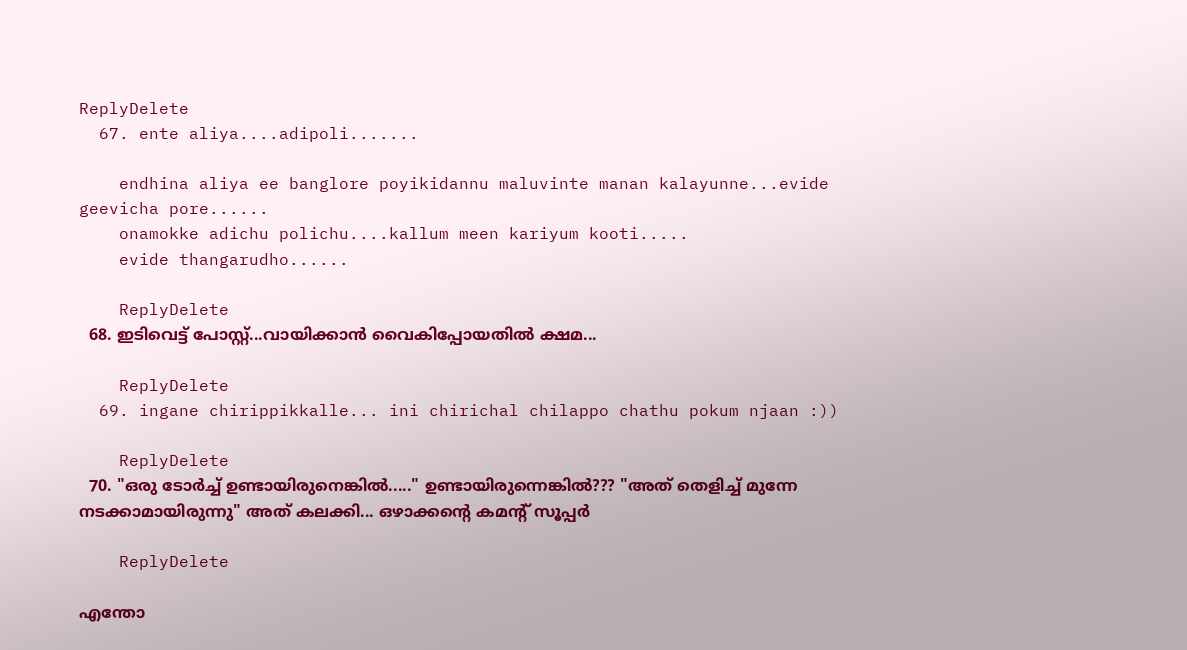ReplyDelete
  67. ente aliya....adipoli.......

    endhina aliya ee banglore poyikidannu maluvinte manan kalayunne...evide geevicha pore......
    onamokke adichu polichu....kallum meen kariyum kooti.....
    evide thangarudho......

    ReplyDelete
  68. ഇടിവെട്ട് പോസ്റ്റ്‌...വായിക്കാന്‍ വൈകിപ്പോയതില്‍ ക്ഷമ...

    ReplyDelete
  69. ingane chirippikkalle... ini chirichal chilappo chathu pokum njaan :))

    ReplyDelete
  70. "ഒരു ടോര്‍ച്ച് ഉണ്ടായിരുനെങ്കില്‍....." ഉണ്ടായിരുന്നെങ്കില്‍??? "അത് തെളിച്ച് മുന്നേ നടക്കാമായിരുന്നു" അത് കലക്കി... ഒഴാക്കന്റെ കമന്റ് സൂപ്പര്‍

    ReplyDelete

എന്തോ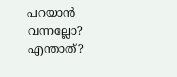പറയാന്‍ വന്നല്ലോ?
എന്താത്?